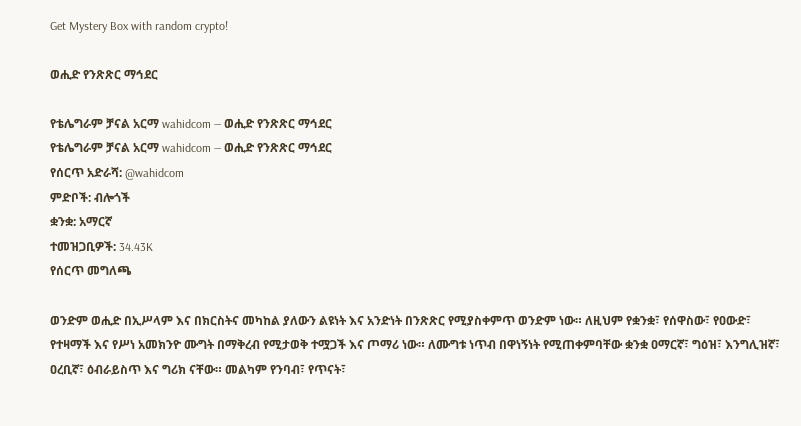Get Mystery Box with random crypto!

ወሒድ የንጽጽር ማኅደር

የቴሌግራም ቻናል አርማ wahidcom — ወሒድ የንጽጽር ማኅደር
የቴሌግራም ቻናል አርማ wahidcom — ወሒድ የንጽጽር ማኅደር
የሰርጥ አድራሻ: @wahidcom
ምድቦች: ብሎጎች
ቋንቋ: አማርኛ
ተመዝጋቢዎች: 34.43K
የሰርጥ መግለጫ

ወንድም ወሒድ በኢሥላም እና በክርስትና መካከል ያለውን ልዩነት እና አንድነት በንጽጽር የሚያስቀምጥ ወንድም ነው። ለዚህም የቋንቋ፣ የሰዋስው፣ የዐውድ፣ የተዛማች እና የሥነ አመክንዮ ሙግት በማቅረብ የሚታወቅ ተሟጋች እና ጦማሪ ነው። ለሙግቱ ነጥብ በዋነኝነት የሚጠቀምባቸው ቋንቋ ዐማርኛ፣ ግዕዝ፣ እንግሊዝኛ፣ ዐረቢኛ፣ ዕብራይስጥ እና ግሪክ ናቸው። መልካም የንባብ፣ የጥናት፣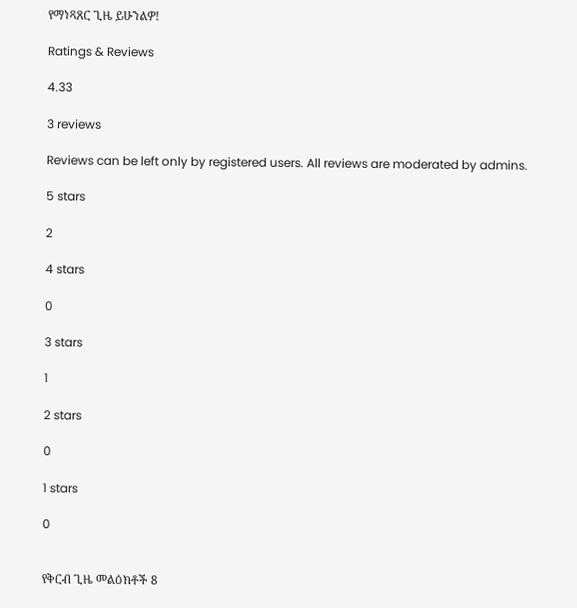የማነጻጸር ጊዜ ይሁንልዎ!

Ratings & Reviews

4.33

3 reviews

Reviews can be left only by registered users. All reviews are moderated by admins.

5 stars

2

4 stars

0

3 stars

1

2 stars

0

1 stars

0


የቅርብ ጊዜ መልዕክቶች 8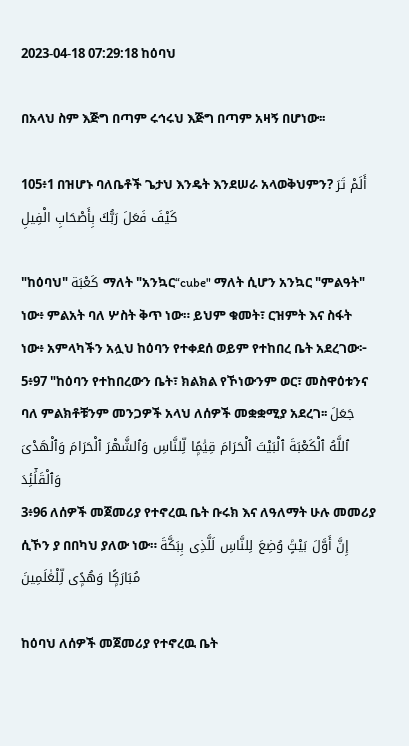2023-04-18 07:29:18 ከዕባህ

በአላህ ስም እጅግ በጣም ሩኅሩህ እጅግ በጣም አዛኝ በሆነው፡፡

105፥1 በዝሆኑ ባለቤቶች ጌታህ እንዴት እንደሠራ አላወቅህምን? أَلَمْ تَرَ كَيْفَ فَعَلَ رَبُّكَ بِأَصْحَابِ الْفِيلِ

"ከዕባህ" كَعْبَة ማለት "አንኳር“cube" ማለት ሲሆን አንኳር "ምልዓት" ነው፥ ምልአት ባለ ሦስት ቅጥ ነው። ይህም ቁመት፣ ርዝምት እና ስፋት ነው፥ አምላካችን አሏህ ከዕባን የተቀደሰ ወይም የተከበረ ቤት አደረገው፦
5፥97 "ከዕባን የተከበረውን ቤት፣ ክልክል የኾነውንም ወር፣ መስዋዕቱንና ባለ ምልክቶቹንም መንጋዎች አላህ ለሰዎች መቋቋሚያ አደረገ፡፡ جَعَلَ ٱللَّهُ ٱلْكَعْبَةَ ٱلْبَيْتَ ٱلْحَرَامَ قِيَٰمًۭا لِّلنَّاسِ وَٱلشَّهْرَ ٱلْحَرَامَ وَٱلْهَدْىَ وَٱلْقَلَٰٓئِدَ
3፥96 ለሰዎች መጀመሪያ የተኖረዉ ቤት ቡሩክ እና ለዓለማት ሁሉ መመሪያ ሲኾን ያ በበካህ ያለው ነው። إِنَّ أَوَّلَ بَيْتٍۢ وُضِعَ لِلنَّاسِ لَلَّذِى بِبَكَّةَ مُبَارَكًۭا وَهُدًۭى لِّلْعَٰلَمِينَ

ከዕባህ ለሰዎች መጀመሪያ የተኖረዉ ቤት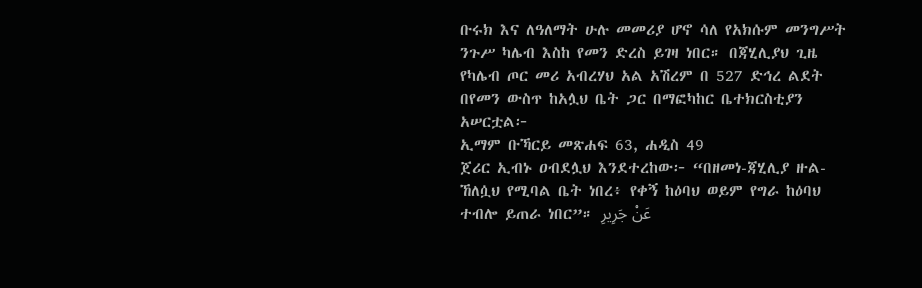ቡሩክ እና ለዓለማት ሁሉ መመሪያ ሆኖ ሳለ የአክሱም መንግሥት ንጉሥ ካሌብ እስከ የመን ድረስ ይገዛ ነበር። በጃሂሊያህ ጊዜ የካሌብ ጦር መሪ አብረሃህ አል አሽረም በ 527 ድኅረ ልደት በየመን ውስጥ ከአሏህ ቤት ጋር በማፎካከር ቤተክርስቲያን አሠርቷል፦
ኢማም ቡኻርይ መጽሐፍ 63, ሐዲስ 49
ጀሪር ኢብኑ ዐብደሏህ እንደተረከው፦ “በዘመነ-ጃሂሊያ ዙል-ኸለሷህ የሚባል ቤት ነበረ፥ የቀኝ ከዕባህ ወይም የግራ ከዕባህ ተብሎ ይጠራ ነበር”። عَنْ جَرِيرِ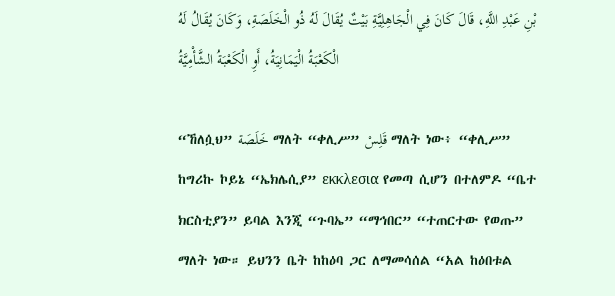بْنِ عَبْدِ اللَّهِ، قَالَ كَانَ فِي الْجَاهِلِيَّةِ بَيْتٌ يُقَالَ لَهُ ذُو الْخَلَصَةِ، وَكَانَ يُقَالُ لَهُ الْكَعْبَةُ الْيَمَانِيَةُ، أَوِ الْكَعْبَةُ الشَّأْمِيَّةُ

“ኸለሷህ” خَلَصَة ማለት “ቀሊሥ” قَلِسْ ማለት ነው፥ “ቀሊሥ” ከግሪኩ ኮይኔ “ኤክሌሲያ” εκκλεσια የመጣ ሲሆን በተለምዶ “ቤተ ክርስቲያን” ይባል እንጂ “ጉባኤ” “ማኅበር” “ተጠርተው የወጡ” ማለት ነው። ይህንን ቤት ከከዕባ ጋር ለማመሳሰል “አል ከዕበቱል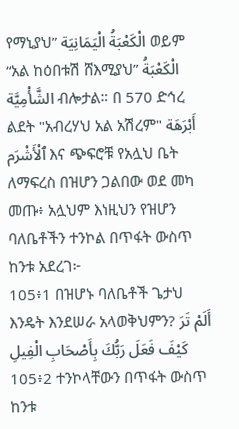የማኒያህ” الْكَعْبَةُ الْيَمَانِيَة ወይም “አል ከዕበቱሽ ሸእሚያህ” الْكَعْبَةُ الشَّأْمِيَّة ብሎታል። በ 570 ድኅረ ልደት "አብረሃህ አል አሽረም" أَبْرَهَة ٱلْأَشْرَم እና ጭፍሮቹ የአሏህ ቤት ለማፍረስ በዝሆን ጋልበው ወደ መካ መጡ፥ አሏህም እነዚህን የዝሆን ባለቤቶችን ተንኮል በጥፋት ውስጥ ከንቱ አደረገ፦
105፥1 በዝሆኑ ባለቤቶች ጌታህ እንዴት እንደሠራ አላወቅህምን? أَلَمْ تَرَ كَيْفَ فَعَلَ رَبُّكَ بِأَصْحَابِ الْفِيلِ
105፥2 ተንኮላቸውን በጥፋት ውስጥ ከንቱ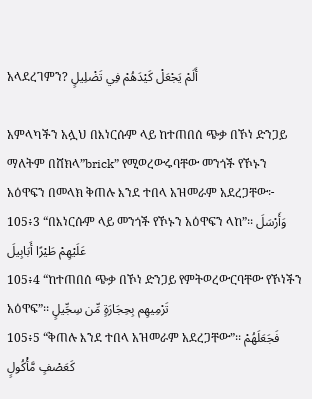አላደረገምን? أَلَمْ يَجْعَلْ كَيْدَهُمْ فِي تَضْلِيلٍ

አምላካችን አሏህ በእነርሱም ላይ ከተጠበሰ ጭቃ በኾነ ድንጋይ ማለትም በሸክላ”brick” የሚወረውሩባቸው መንጎች የኾኑን አዕዋፍን በመላክ ቅጠሉ እንደ ተበላ አዝመራም አደረጋቸው፦
105፥3 “በእነርሱም ላይ መንጎች የኾኑን አዕዋፍን ላከ”፡፡ وَأَرْسَلَ عَلَيْهِمْ طَيْرًا أَبَابِيلَ
105፥4 “ከተጠበሰ ጭቃ በኾነ ድንጋይ የምትወረውርባቸው የኾነችን አዕዋፍ”፡፡ تَرْمِيهِم بِحِجَارَةٍ مِّن سِجِّيلٍ
105፥5 “ቅጠሉ እንደ ተበላ አዝመራም አደረጋቸው”፡፡ فَجَعَلَهُمْ كَعَصْفٍ مَّأْكُولٍ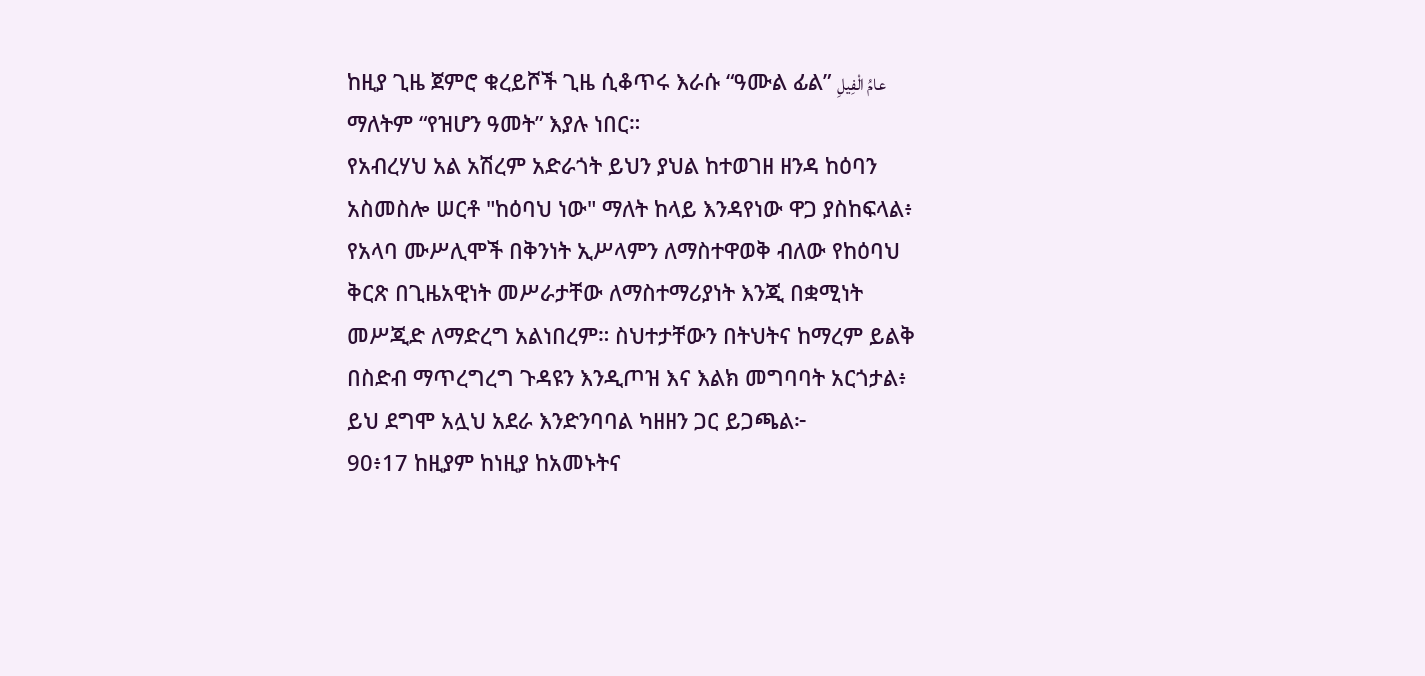ከዚያ ጊዜ ጀምሮ ቁረይሾች ጊዜ ሲቆጥሩ እራሱ “ዓሙል ፊል” عامُ الْفِيلِ ማለትም “የዝሆን ዓመት” እያሉ ነበር።
የአብረሃህ አል አሽረም አድራጎት ይህን ያህል ከተወገዘ ዘንዳ ከዕባን አስመስሎ ሠርቶ "ከዕባህ ነው" ማለት ከላይ እንዳየነው ዋጋ ያስከፍላል፥ የአላባ ሙሥሊሞች በቅንነት ኢሥላምን ለማስተዋወቅ ብለው የከዕባህ ቅርጽ በጊዜአዊነት መሥራታቸው ለማስተማሪያነት እንጂ በቋሚነት መሥጂድ ለማድረግ አልነበረም። ስህተታቸውን በትህትና ከማረም ይልቅ በስድብ ማጥረግረግ ጉዳዩን እንዲጦዝ እና እልክ መግባባት አርጎታል፥ ይህ ደግሞ አሏህ አደራ እንድንባባል ካዘዘን ጋር ይጋጫል፦
90፥17 ከዚያም ከነዚያ ከአመኑትና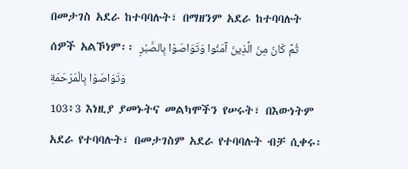በመታገስ አደራ ከተባባሉት፣ በማዘንም አደራ ከተባባሉት ሰዎች አልኾነም፡፡ ثُمَّ كَانَ مِنَ الَّذِينَ آمَنُوا وَتَوَاصَوْا بِالصَّبْرِ وَتَوَاصَوْا بِالْمَرْحَمَةِ
103፥3 እነዚያ ያመኑትና መልካሞችን የሠሩት፣ በእውነትም አደራ የተባባሉት፣ በመታገስም አደራ የተባባሉት ብቻ ሲቀሩ፡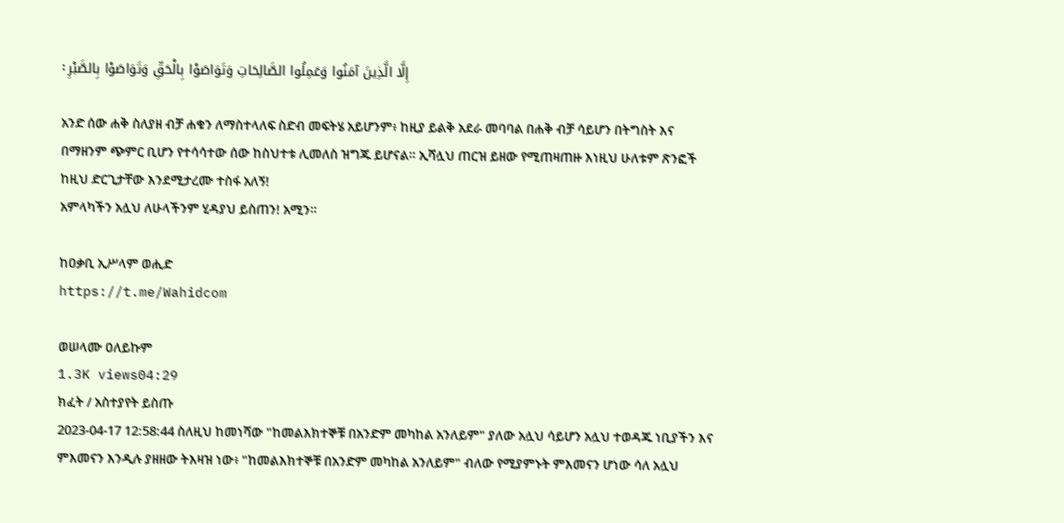፡ إِلَّا الَّذِينَ آمَنُوا وَعَمِلُوا الصَّالِحَاتِ وَتَوَاصَوْا بِالْحَقِّ وَتَوَاصَوْا بِالصَّبْرِ

አንድ ሰው ሐቅ ስለያዘ ብቻ ሐቁን ለማስተላለፍ ስድብ መፍትሄ አይሆንም፥ ከዚያ ይልቅ አደራ መባባል በሐቅ ብቻ ሳይሆን በትግስት እና በማዘንም ጭምር ቢሆን የተሳሳተው ሰው ከስህተቱ ሊመለስ ዝግጁ ይሆናል። ኢሻሏህ ጠርዝ ይዘው የሚጠዛጠዙ እነዚህ ሁለቱም ጽንፎች ከዚህ ድርጊታቸው እንደሚታረሙ ተስፋ አለኝ!
አምላካችን አሏህ ለሁላችንም ሂዳያህ ይስጠን! አሚን።

ከዐቃቢ ኢሥላም ወሒድ
https://t.me/Wahidcom

ወሠላሙ ዐለይኩም
1.3K views04:29
ክፈት / አስተያየት ይስጡ
2023-04-17 12:58:44 ስለዚህ ከመነሻው "ከመልእክተኞቹ በአንድም መካከል አንለይም" ያለው አሏህ ሳይሆን አሏህ ተወዳጁ ነቢያችን እና ምእመናን እንዲሉ ያዘዘው ትእዛዝ ነው፥ "ከመልእክተኞቹ በአንድም መካከል አንለይም" ብለው የሚያምኑት ምእመናን ሆነው ሳለ አሏህ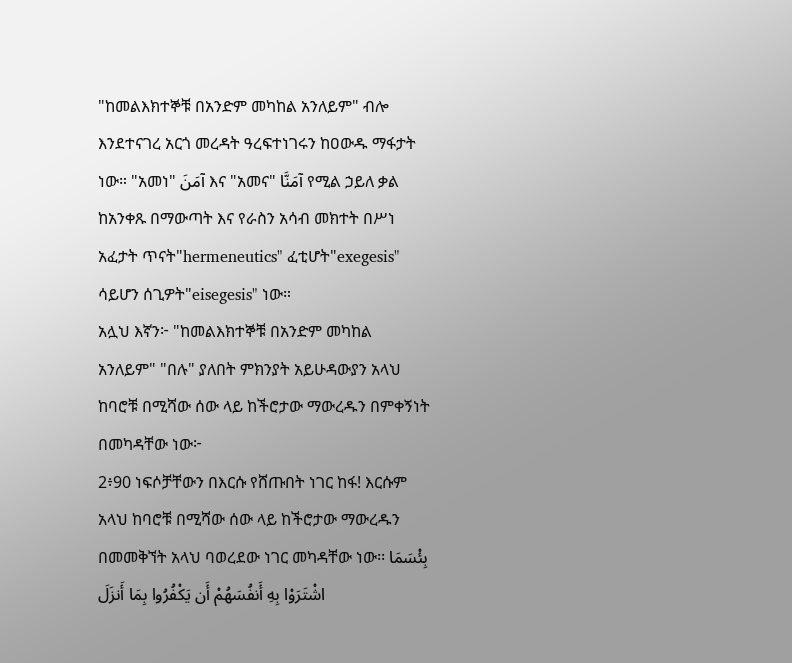"ከመልእክተኞቹ በአንድም መካከል አንለይም" ብሎ እንደተናገረ አርጎ መረዳት ዓረፍተነገሩን ከዐውዱ ማፋታት ነው። "አመነ" آمَنَ እና "አመና" آمَنَّا የሚል ኃይለ ቃል ከአንቀጹ በማውጣት እና የራስን አሳብ መክተት በሥነ አፈታት ጥናት"hermeneutics" ፈቲሆት"exegesis" ሳይሆን ሰጊዎት"eisegesis" ነው።
አሏህ እኛን፦ "ከመልእክተኞቹ በአንድም መካከል አንለይም" "በሉ" ያለበት ምክንያት አይሁዳውያን አላህ ከባሮቹ በሚሻው ሰው ላይ ከችሮታው ማውረዱን በምቀኝነት በመካዳቸው ነው፦
2፥90 ነፍሶቻቸውን በእርሱ የሸጡበት ነገር ከፋ! እርሱም አላህ ከባሮቹ በሚሻው ሰው ላይ ከችሮታው ማውረዱን በመመቅኘት አላህ ባወረደው ነገር መካዳቸው ነው፡፡ بِئْسَمَا اشْتَرَوْا بِهِ أَنفُسَهُمْ أَن يَكْفُرُوا بِمَا أَنزَلَ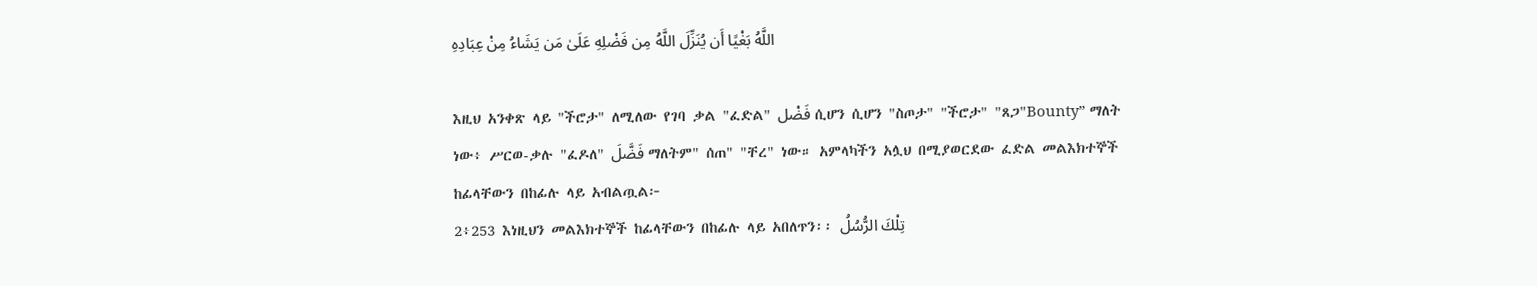اللَّهُ بَغْيًا أَن يُنَزِّلَ اللَّهُ مِن فَضْلِهِ عَلَىٰ مَن يَشَاءُ مِنْ عِبَادِهِ

እዚህ አንቀጽ ላይ "ችሮታ" ለሚለው የገባ ቃል "ፈድል" فَضْل ሲሆን ሲሆን "ስጦታ" "ችሮታ" "ጸጋ"Bounty” ማለት ነው፥ ሥርወ-ቃሉ "ፈዶለ" فَضَّلَ ማለትም" ሰጠ" "ቸረ" ነው። አምላካችን አሏህ በሚያወርደው ፈድል መልእክተኞች ከፊላቸውን በከፊሉ ላይ አብልጧል፦
2፥253 እነዚህን መልእክተኞች ከፊላቸውን በከፊሉ ላይ አበለጥን፡፡ تِلْكَ الرُّسُلُ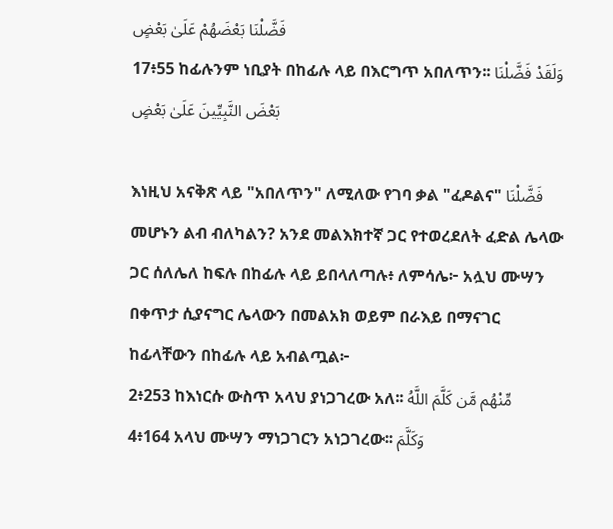فَضَّلْنَا بَعْضَهُمْ عَلَىٰ بَعْضٍ
17፥55 ከፊሉንም ነቢያት በከፊሉ ላይ በእርግጥ አበለጥን፡፡ وَلَقَدْ فَضَّلْنَا بَعْضَ النَّبِيِّينَ عَلَىٰ بَعْضٍ

እነዚህ አናቅጽ ላይ "አበለጥን" ለሚለው የገባ ቃል "ፈዶልና" فَضَّلْنَا መሆኑን ልብ ብለካልን? አንደ መልእክተኛ ጋር የተወረደለት ፈድል ሌላው ጋር ሰለሌለ ከፍሉ በከፊሉ ላይ ይበላለጣሉ፥ ለምሳሌ፦ አሏህ ሙሣን በቀጥታ ሲያናግር ሌላውን በመልአክ ወይም በራእይ በማናገር ከፊላቸውን በከፊሉ ላይ አብልጧል፦
2፥253 ከእነርሱ ውስጥ አላህ ያነጋገረው አለ፡፡ مِّنْهُم مَّن كَلَّمَ اللَّهُ
4፥164 አላህ ሙሣን ማነጋገርን አነጋገረው፡፡ وَكَلَّمَ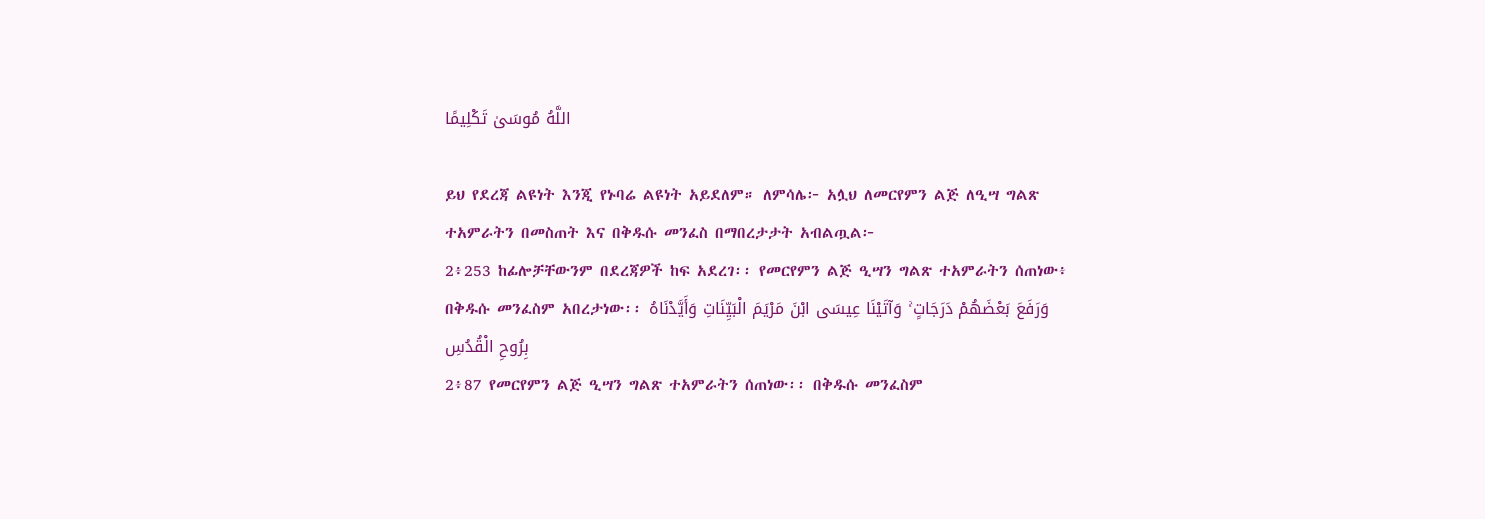اللَّهُ مُوسَىٰ تَكْلِيمًا

ይህ የደረጃ ልዩነት እንጂ የኑባሬ ልዩነት አይደለም። ለምሳሌ፦ አሏህ ለመርየምን ልጅ ለዒሣ ግልጽ ተአምራትን በመስጠት እና በቅዱሱ መንፈስ በማበረታታት አብልጧል፦
2፥253 ከፊሎቻቸውንም በደረጃዎች ከፍ አደረገ፡፡ የመርየምን ልጅ ዒሣን ግልጽ ተአምራትን ሰጠነው፥ በቅዱሱ መንፈስም አበረታነው፡፡ وَرَفَعَ بَعْضَهُمْ دَرَجَاتٍ ۚ وَآتَيْنَا عِيسَى ابْنَ مَرْيَمَ الْبَيِّنَاتِ وَأَيَّدْنَاهُ بِرُوحِ الْقُدُسِ
2፥87 የመርየምን ልጅ ዒሣን ግልጽ ተአምራትን ሰጠነው፡፡ በቅዱሱ መንፈስም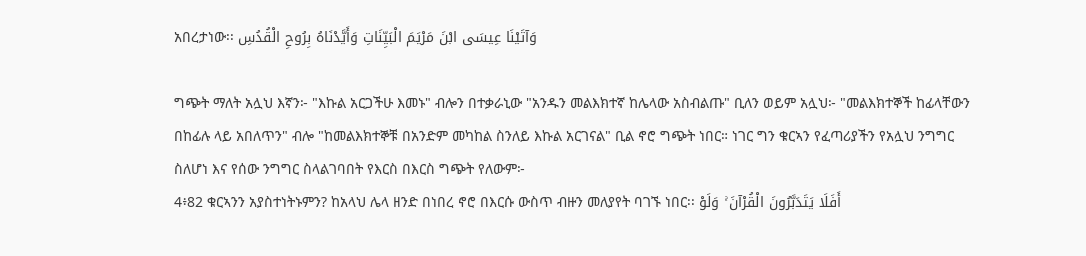አበረታነው፡፡ وَآتَيْنَا عِيسَى ابْنَ مَرْيَمَ الْبَيِّنَاتِ وَأَيَّدْنَاهُ بِرُوحِ الْقُدُسِ

ግጭት ማለት አሏህ እኛን፦ "እኩል አርጋችሁ እመኑ" ብሎን በተቃራኒው "አንዱን መልእክተኛ ከሌላው አስብልጡ" ቢለን ወይም አሏህ፦ "መልእክተኞች ከፊላቸውን በከፊሉ ላይ አበለጥን" ብሎ "ከመልእክተኞቹ በአንድም መካከል ስንለይ እኩል አርገናል" ቢል ኖሮ ግጭት ነበር። ነገር ግን ቁርኣን የፈጣሪያችን የአሏህ ንግግር ስለሆነ እና የሰው ንግግር ስላልገባበት የእርስ በእርስ ግጭት የለውም፦
4፥82 ቁርኣንን አያስተነትኑምን? ከአላህ ሌላ ዘንድ በነበረ ኖሮ በእርሱ ውስጥ ብዙን መለያየት ባገኙ ነበር፡፡ أَفَلَا يَتَدَبَّرُونَ الْقُرْآنَ ۚ وَلَوْ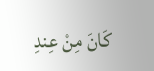كَانَ مِنْ عِندِ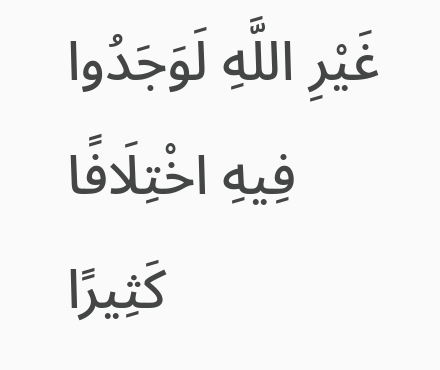غَيْرِ اللَّهِ لَوَجَدُوا فِيهِ اخْتِلَافًا كَثِيرًا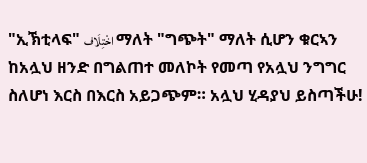"ኢኽቲላፍ" اخْتِلَاف ማለት "ግጭት" ማለት ሲሆን ቁርኣን ከአሏህ ዘንድ በግልጠተ መለኮት የመጣ የአሏህ ንግግር ስለሆነ እርስ በእርስ አይጋጭም። አሏህ ሂዳያህ ይስጣችሁ!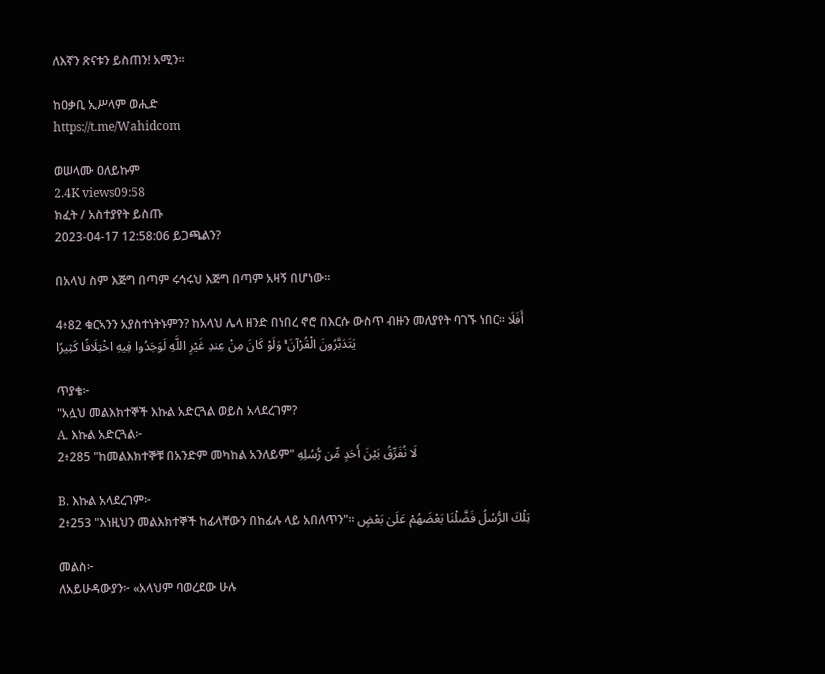ለእኛን ጽናቱን ይስጠን! አሚን።

ከዐቃቢ ኢሥላም ወሒድ
https://t.me/Wahidcom

ወሠላሙ ዐለይኩም
2.4K views09:58
ክፈት / አስተያየት ይስጡ
2023-04-17 12:58:06 ይጋጫልን?

በአላህ ስም እጅግ በጣም ሩኅሩህ እጅግ በጣም አዛኝ በሆነው፡፡

4፥82 ቁርኣንን አያስተነትኑምን? ከአላህ ሌላ ዘንድ በነበረ ኖሮ በእርሱ ውስጥ ብዙን መለያየት ባገኙ ነበር፡፡ أَفَلَا يَتَدَبَّرُونَ الْقُرْآنَ ۚ وَلَوْ كَانَ مِنْ عِندِ غَيْرِ اللَّهِ لَوَجَدُوا فِيهِ اخْتِلَافًا كَثِيرًا

ጥያቄ፦
"አሏህ መልእክተኞች እኩል አድርጓል ወይስ አላደረገም?
A. እኩል አድርጓል፦
2፥285 "ከመልእክተኞቹ በአንድም መካከል አንለይም" لَا نُفَرِّقُ بَيْنَ أَحَدٍ مِّن رُّسُلِهِ

B. እኩል አላደረገም፦
2፥253 "እነዚህን መልእክተኞች ከፊላቸውን በከፊሉ ላይ አበለጥን"፡፡ تِلْكَ الرُّسُلُ فَضَّلْنَا بَعْضَهُمْ عَلَىٰ بَعْضٍ

መልስ፦
ለአይሁዳውያን፦ «አላህም ባወረደው ሁሉ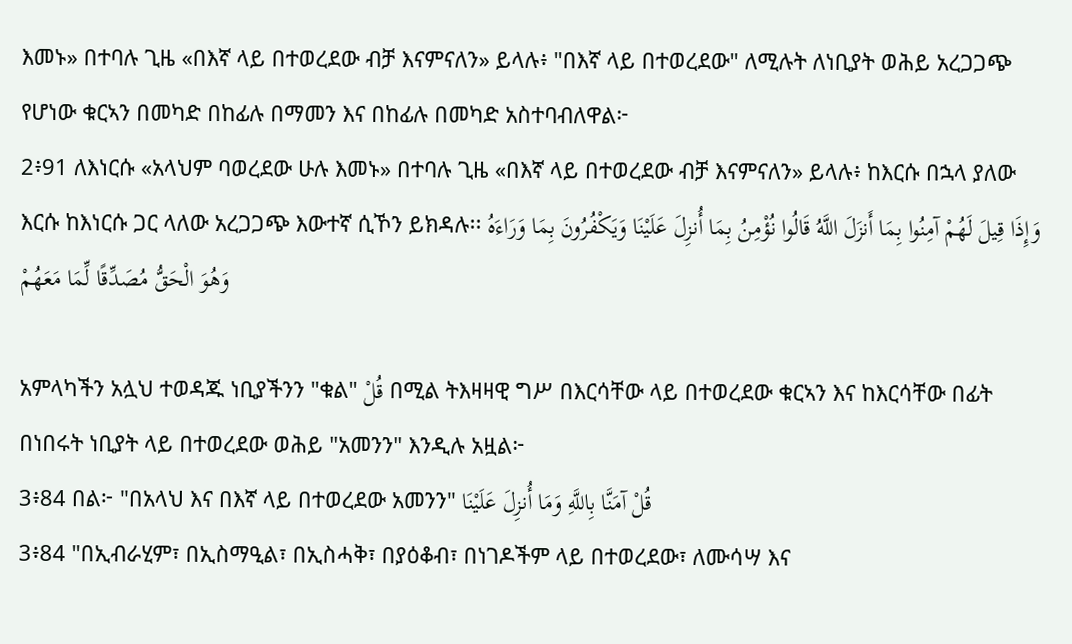እመኑ» በተባሉ ጊዜ «በእኛ ላይ በተወረደው ብቻ እናምናለን» ይላሉ፥ "በእኛ ላይ በተወረደው" ለሚሉት ለነቢያት ወሕይ አረጋጋጭ የሆነው ቁርኣን በመካድ በከፊሉ በማመን እና በከፊሉ በመካድ አስተባብለዋል፦
2፥91 ለእነርሱ «አላህም ባወረደው ሁሉ እመኑ» በተባሉ ጊዜ «በእኛ ላይ በተወረደው ብቻ እናምናለን» ይላሉ፥ ከእርሱ በኋላ ያለው እርሱ ከእነርሱ ጋር ላለው አረጋጋጭ እውተኛ ሲኾን ይክዳሉ፡፡ وَإِذَا قِيلَ لَهُمْ آمِنُوا بِمَا أَنزَلَ اللَّهُ قَالُوا نُؤْمِنُ بِمَا أُنزِلَ عَلَيْنَا وَيَكْفُرُونَ بِمَا وَرَاءَهُ وَهُوَ الْحَقُّ مُصَدِّقًا لِّمَا مَعَهُمْ

አምላካችን አሏህ ተወዳጁ ነቢያችንን "ቁል" قُلْ በሚል ትእዛዛዊ ግሥ በእርሳቸው ላይ በተወረደው ቁርኣን እና ከእርሳቸው በፊት በነበሩት ነቢያት ላይ በተወረደው ወሕይ "አመንን" እንዲሉ አዟል፦
3፥84 በል፦ "በአላህ እና በእኛ ላይ በተወረደው አመንን" قُلْ آمَنَّا بِاللَّهِ وَمَا أُنزِلَ عَلَيْنَا
3፥84 "በኢብራሂም፣ በኢስማዒል፣ በኢስሓቅ፣ በያዕቆብ፣ በነገዶችም ላይ በተወረደው፣ ለሙሳሣ እና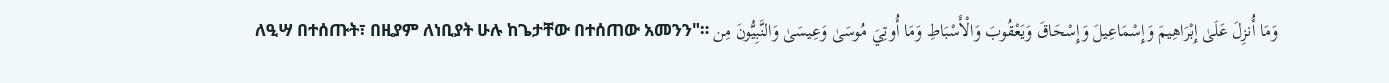ለዒሣ በተሰጡት፣ በዚያም ለነቢያት ሁሉ ከጌታቸው በተሰጠው አመንን"። وَمَا أُنزِلَ عَلَىٰ إِبْرَاهِيمَ وَإِسْمَاعِيلَ وَإِسْحَاقَ وَيَعْقُوبَ وَالْأَسْبَاطِ وَمَا أُوتِيَ مُوسَىٰ وَعِيسَىٰ وَالنَّبِيُّونَ مِن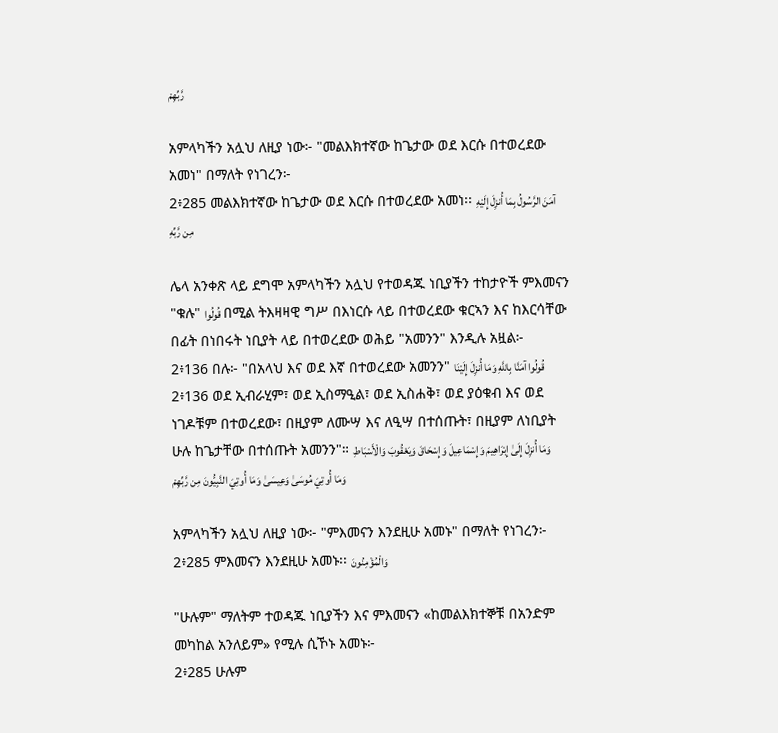رَّبِّهِمْ

አምላካችን አሏህ ለዚያ ነው፦ "መልእክተኛው ከጌታው ወደ እርሱ በተወረደው አመነ" በማለት የነገረን፦
2፥285 መልእክተኛው ከጌታው ወደ እርሱ በተወረደው አመነ፡፡ آمَنَ الرَّسُولُ بِمَا أُنزِلَ إِلَيْهِ مِن رَّبِّهِ

ሌላ አንቀጽ ላይ ደግሞ አምላካችን አሏህ የተወዳጁ ነቢያችን ተከታዮች ምእመናን "ቁሉ" قُولُوا በሚል ትእዛዛዊ ግሥ በእነርሱ ላይ በተወረደው ቁርኣን እና ከእርሳቸው በፊት በነበሩት ነቢያት ላይ በተወረደው ወሕይ "አመንን" እንዲሉ አዟል፦
2፥136 በሉ፦ "በአላህ እና ወደ እኛ በተወረደው አመንን" قُولُوا آمَنَّا بِاللَّهِ وَمَا أُنزِلَ إِلَيْنَا
2፥136 ወደ ኢብራሂም፣ ወደ ኢስማዒል፣ ወደ ኢስሐቅ፣ ወደ ያዕቁብ እና ወደ ነገዶቹም በተወረደው፣ በዚያም ለሙሣ እና ለዒሣ በተሰጡት፣ በዚያም ለነቢያት ሁሉ ከጌታቸው በተሰጡት አመንን"። وَمَا أُنزِلَ إِلَىٰ إِبْرَاهِيمَ وَإِسْمَاعِيلَ وَإِسْحَاقَ وَيَعْقُوبَ وَالْأَسْبَاطِ وَمَا أُوتِيَ مُوسَىٰ وَعِيسَىٰ وَمَا أُوتِيَ النَّبِيُّونَ مِن رَّبِّهِمْ

አምላካችን አሏህ ለዚያ ነው፦ "ምእመናን እንደዚሁ አመኑ" በማለት የነገረን፦
2፥285 ምእመናን እንደዚሁ አመኑ፡፡ وَالْمُؤْمِنُونَ

"ሁሉም" ማለትም ተወዳጁ ነቢያችን እና ምእመናን «ከመልእክተኞቹ በአንድም መካከል አንለይም» የሚሉ ሲኾኑ አመኑ፦
2፥285 ሁሉም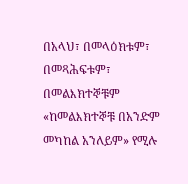በአላህ፣ በመላዕክቱም፣ በመጻሕፍቱም፣ በመልእክተኞቹም «ከመልእክተኞቹ በአንድም መካከል አንለይም» የሚሉ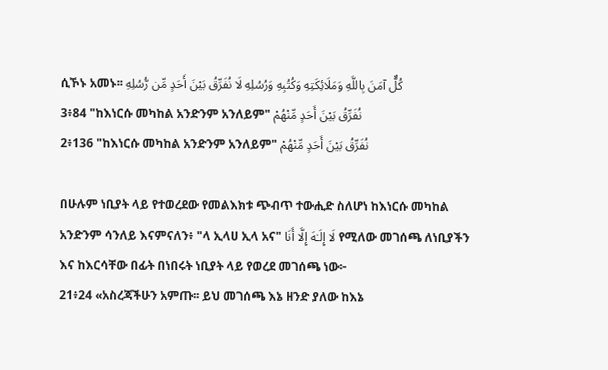ሲኾኑ አመኑ፡፡ كُلٌّ آمَنَ بِاللَّهِ وَمَلَائِكَتِهِ وَكُتُبِهِ وَرُسُلِهِ لَا نُفَرِّقُ بَيْنَ أَحَدٍ مِّن رُّسُلِهِ
3፥84 "ከእነርሱ መካከል አንድንም አንለይም" نُفَرِّقُ بَيْنَ أَحَدٍ مِّنْهُمْ
2፥136 "ከእነርሱ መካከል አንድንም አንለይም" نُفَرِّقُ بَيْنَ أَحَدٍ مِّنْهُمْ

በሁሉም ነቢያት ላይ የተወረደው የመልእክቱ ጭብጥ ተውሒድ ስለሆነ ከእነርሱ መካከል አንድንም ሳንለይ እናምናለን፥ "ላ ኢላሀ ኢላ አና" لَا إِلَـٰهَ إِلَّا أَنَا የሚለው መገሰጫ ለነቢያችን እና ከእርሳቸው በፊት በነበሩት ነቢያት ላይ የወረደ መገሰጫ ነው፦
21፥24 «አስረጃችሁን አምጡ፡፡ ይህ መገሰጫ እኔ ዘንድ ያለው ከእኔ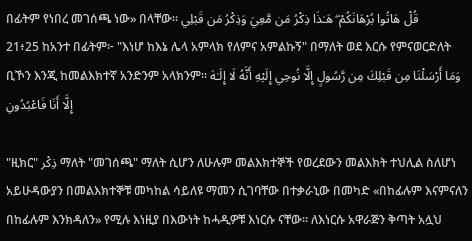በፊትም የነበረ መገሰጫ ነው» በላቸው፡፡ قُلْ هَاتُوا بُرْهَانَكُمْ ۖ هَـٰذَا ذِكْرُ مَن مَّعِيَ وَذِكْرُ مَن قَبْلِي
21፥25 ከአንተ በፊትም፦ "እነሆ ከእኔ ሌላ አምላክ የለምና አምልኩኝ" በማለት ወደ እርሱ የምናወርድለት ቢኾን እንጂ ከመልእክተኛ አንድንም አላክንም፡፡ وَمَا أَرْسَلْنَا مِن قَبْلِكَ مِن رَّسُولٍ إِلَّا نُوحِي إِلَيْهِ أَنَّهُ لَا إِلَـٰهَ إِلَّا أَنَا فَاعْبُدُونِ

"ዚክር" ذِكْر ማለት "መገሰጫ" ማለት ሲሆን ለሁሉም መልእክተኞች የወረደውን መልእክት ተህሊል ስለሆነ አይሁዳውያን በመልእክተኞቹ መካከል ሳይለዩ ማመን ሲገባቸው በተቃራኒው በመካድ «በከፊሉም እናምናለን በከፊሉም እንክዳለን» የሚሉ እነዚያ በእውነት ከሓዲዎቹ እነርሱ ናቸው። ለእነርሱ አዋራጅን ቅጣት አሏህ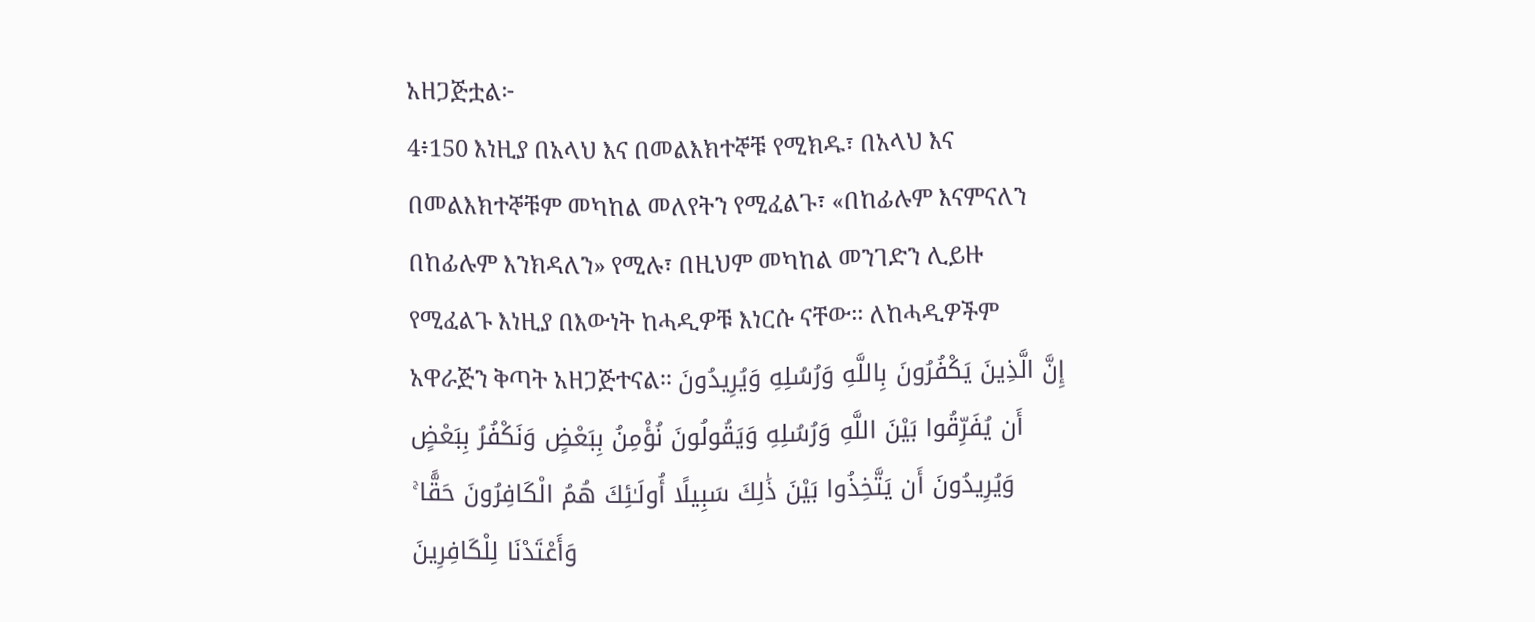አዘጋጅቷል፦
4፥150 እነዚያ በአላህ እና በመልእክተኞቹ የሚክዱ፣ በአላህ እና በመልእክተኞቹም መካከል መለየትን የሚፈልጉ፣ «በከፊሉም እናምናለን በከፊሉም እንክዳለን» የሚሉ፣ በዚህም መካከል መንገድን ሊይዙ የሚፈልጉ እነዚያ በእውነት ከሓዲዎቹ እነርሱ ናቸው፡፡ ለከሓዲዎችም አዋራጅን ቅጣት አዘጋጅተናል፡፡ إِنَّ الَّذِينَ يَكْفُرُونَ بِاللَّهِ وَرُسُلِهِ وَيُرِيدُونَ أَن يُفَرِّقُوا بَيْنَ اللَّهِ وَرُسُلِهِ وَيَقُولُونَ نُؤْمِنُ بِبَعْضٍ وَنَكْفُرُ بِبَعْضٍ وَيُرِيدُونَ أَن يَتَّخِذُوا بَيْنَ ذَٰلِكَ سَبِيلًا أُولَـٰئِكَ هُمُ الْكَافِرُونَ حَقًّا ۚ وَأَعْتَدْنَا لِلْكَافِرِينَ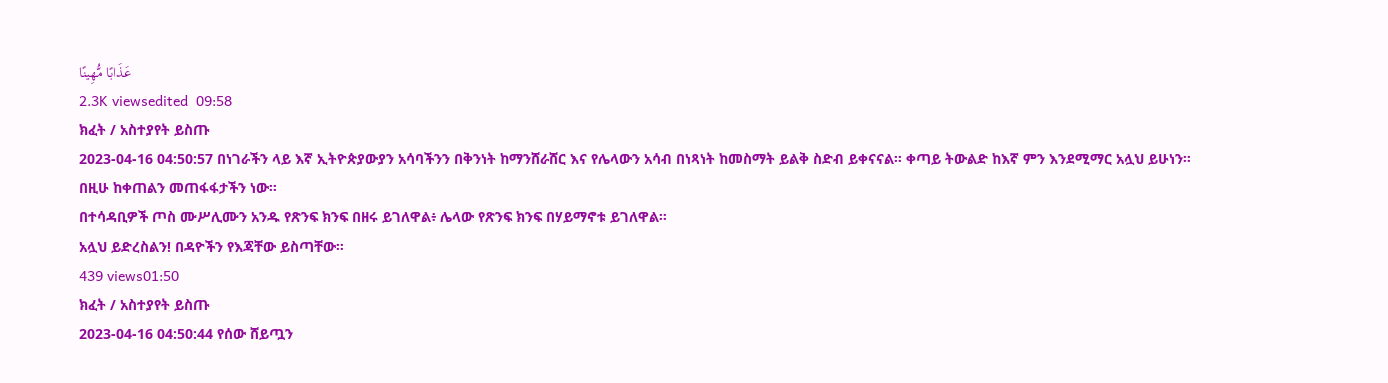عَذَابًا مُّهِينًا
2.3K viewsedited  09:58
ክፈት / አስተያየት ይስጡ
2023-04-16 04:50:57 በነገራችን ላይ እኛ ኢትዮጵያውያን አሳባችንን በቅንነት ከማንሸራሸር እና የሌላውን አሳብ በነጻነት ከመስማት ይልቅ ስድብ ይቀናናል። ቀጣይ ትውልድ ከእኛ ምን እንደሚማር አሏህ ይሁነን። በዚሁ ከቀጠልን መጠፋፋታችን ነው።
በተሳዳቢዎች ጦስ ሙሥሊሙን አንዱ የጽንፍ ክንፍ በዘሩ ይገለዋል፥ ሌላው የጽንፍ ክንፍ በሃይማኖቱ ይገለዋል።
አሏህ ይድረስልን! በዳዮችን የእጃቸው ይስጣቸው።
439 views01:50
ክፈት / አስተያየት ይስጡ
2023-04-16 04:50:44 የሰው ሸይጧን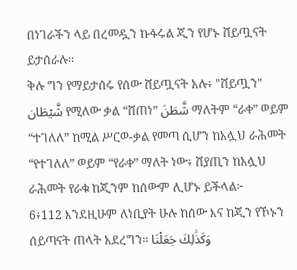በነገራችን ላይ በረመዷን ኩፋሩል ጂን የሆኑ ሸይጧናት ይታሰራሉ።
ቅሉ ግን የማይታሰሩ የሰው ሸይጧናት አሉ፥ "ሸይጧን" شَّيْطَان የሚለው ቃል “ሸጠነ” شَّطَنَ ማለትም “ራቀ” ወይም “ተገለለ” ከሚል ሥርወ-ቃል የመጣ ሲሆን ከአሏህ ራሕመት “የተገለለ” ወይም “የራቀ” ማለት ነው፥ ሸያጢን ከአሏህ ራሕመት የራቁ ከጂንም ከሰውም ሊሆኑ ይችላል፦
6፥112 እንደዚሁም ለነቢያት ሁሉ ከሰው እና ከጂን የኾኑን ሰይጣናት ጠላት አደረግን፡፡ وَكَذَٰلِكَ جَعَلْنَا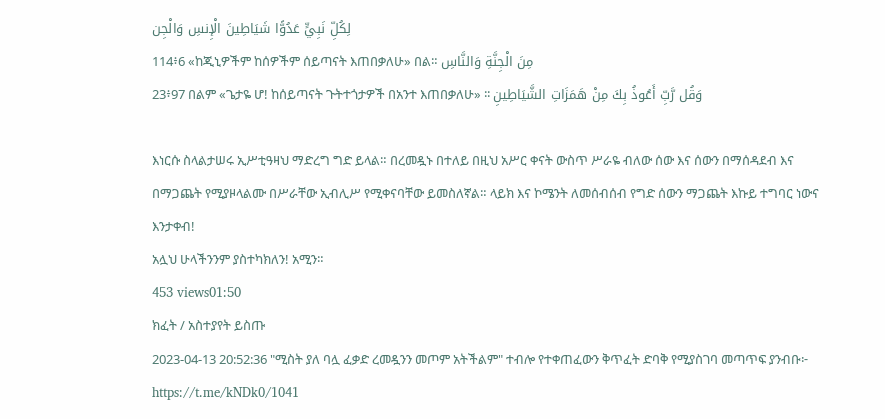لِكُلِّ نَبِيٍّ عَدُوًّا شَيَاطِينَ الْإِنسِ وَالْجِن
114፥6 «ከጂኒዎችም ከሰዎችም ሰይጣናት እጠበቃለሁ» በል። مِنَ الْجِنَّةِ وَالنَّاسِ
23፥97 በልም «ጌታዬ ሆ! ከሰይጣናት ጉትተጎታዎች በአንተ እጠበቃለሁ» ፡፡ وَقُل رَّبِّ أَعُوذُ بِكَ مِنْ هَمَزَاتِ الشَّيَاطِينِ

እነርሱ ስላልታሠሩ ኢሥቲዓዛህ ማድረግ ግድ ይላል። በረመዷኑ በተለይ በዚህ አሥር ቀናት ውስጥ ሥራዬ ብለው ሰው እና ሰውን በማሰዳደብ እና በማጋጨት የሚያዞላልሙ በሥራቸው ኢብሊሥ የሚቀናባቸው ይመስለኛል። ላይክ እና ኮሜንት ለመሰብሰብ የግድ ሰውን ማጋጨት እኩይ ተግባር ነውና እንታቀብ!
አሏህ ሁላችንንም ያስተካክለን! አሚን።
453 views01:50
ክፈት / አስተያየት ይስጡ
2023-04-13 20:52:36 "ሚስት ያለ ባሏ ፈቃድ ረመዷንን መጦም አትችልም" ተብሎ የተቀጠፈውን ቅጥፈት ድባቅ የሚያስገባ መጣጥፍ ያንብቡ፦ https://t.me/kNDk0/1041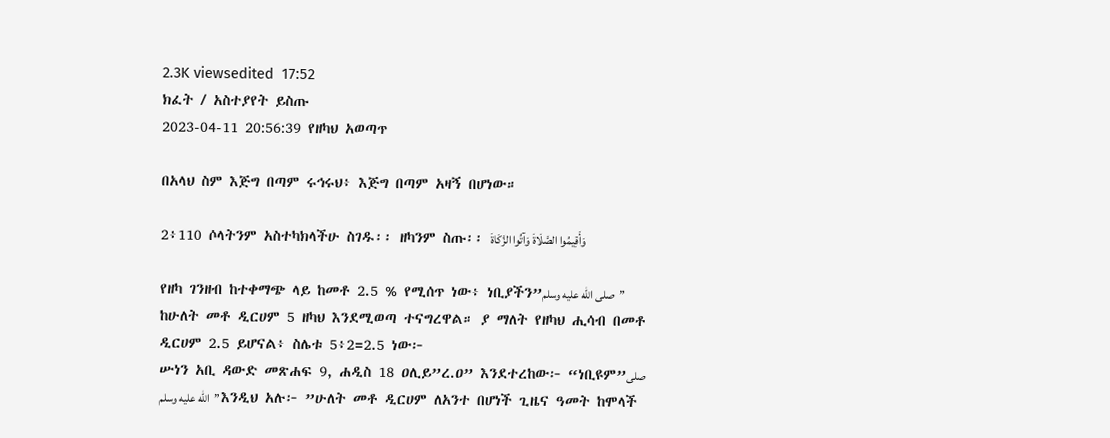2.3K viewsedited  17:52
ክፈት / አስተያየት ይስጡ
2023-04-11 20:56:39 የዘካህ አወጣጥ

በአላህ ስም እጅግ በጣም ሩኅሩህ፥ እጅግ በጣም አዛኝ በሆነው።

2፥110 ሶላትንም አስተካክላችሁ ስገዱ፡፡ ዘካንም ስጡ፡፡ وَأَقِيمُوا الصَّلَاةَ وَآتُوا الزَّكَاةَ

የዘካ ገንዘብ ከተቀማጭ ላይ ከመቶ 2.5 % የሚሰጥ ነው፥ ነቢያችን”صلى الله عليه وسلم” ከሁለት መቶ ዲርሀም 5 ዘካህ እንደሚወጣ ተናግረዋል። ያ ማለት የዘካህ ሒሳብ በመቶ ዲርሀም 2.5 ይሆናል፥ ስሌቱ 5፥2=2.5 ነው፦
ሡነን አቢ ዳውድ መጽሐፍ 9, ሐዲስ 18 ዐሊይ”ረ.ዐ” እንደተረከው፦ “ነቢዩም”صلى الله عليه وسلم” እንዲህ አሉ፦ ”ሁለት መቶ ዲርሀም ለአንተ በሆነች ጊዜና ዓመት ከሞላች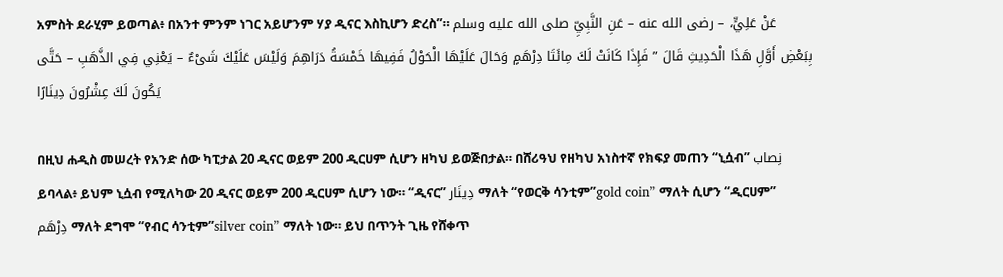አምስት ደራሂም ይወጣል፥ በአንተ ምንም ነገር አይሆንም ሃያ ዲናር እስኪሆን ድረስ”። عَنْ عَلِيٍّ، – رضى الله عنه – عَنِ النَّبِيِّ صلى الله عليه وسلم بِبَعْضِ أَوَّلِ هَذَا الْحَدِيثِ قَالَ ” فَإِذَا كَانَتْ لَكَ مِائَتَا دِرْهَمٍ وَحَالَ عَلَيْهَا الْحَوْلُ فَفِيهَا خَمْسَةُ دَرَاهِمَ وَلَيْسَ عَلَيْكَ شَىْءٌ – يَعْنِي فِي الذَّهَبِ – حَتَّى يَكُونَ لَكَ عِشْرُونَ دِينَارًا

በዚህ ሐዲስ መሠረት የአንድ ሰው ካፒታል 20 ዲናር ወይም 200 ዲርሀም ሲሆን ዘካህ ይወጅበታል። በሸሪዓህ የዘካህ አነስተኛ የክፍያ መጠን “ኒሷብ” نِصاب ይባላል፥ ይህም ኒሷብ የሚለካው 20 ዲናር ወይም 200 ዲርሀም ሲሆን ነው። “ዲናር” دِينَار ማለት “የወርቅ ሳንቲም”gold coin” ማለት ሲሆን “ዲርሀም” دِرْهَم ማለት ደግሞ “የብር ሳንቲም”silver coin” ማለት ነው። ይህ በጥንት ጊዜ የሸቀጥ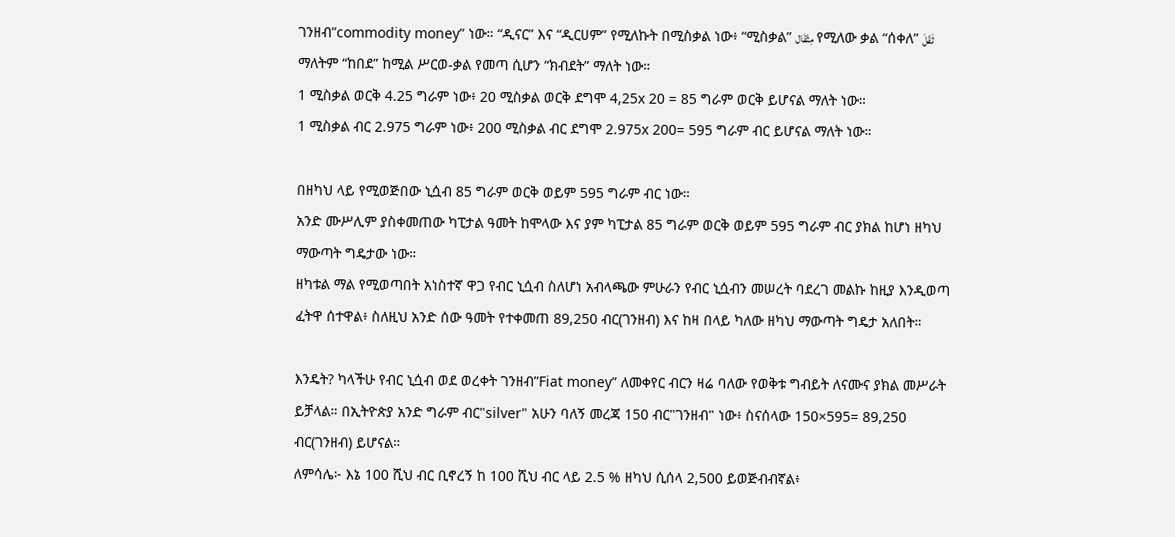ገንዘብ”commodity money” ነው። “ዲናር” እና “ዲርሀም” የሚለኩት በሚስቃል ነው፥ “ሚስቃል” مِثْقَال የሚለው ቃል “ሰቀለ” ثَقَلَ ማለትም “ከበደ” ከሚል ሥርወ-ቃል የመጣ ሲሆን “ክብደት” ማለት ነው።
1 ሚስቃል ወርቅ 4.25 ግራም ነው፥ 20 ሚስቃል ወርቅ ደግሞ 4,25x 20 = 85 ግራም ወርቅ ይሆናል ማለት ነው።
1 ሚስቃል ብር 2.975 ግራም ነው፥ 200 ሚስቃል ብር ደግሞ 2.975x 200= 595 ግራም ብር ይሆናል ማለት ነው።

በዘካህ ላይ የሚወጅበው ኒሷብ 85 ግራም ወርቅ ወይም 595 ግራም ብር ነው።
አንድ ሙሥሊም ያስቀመጠው ካፒታል ዓመት ከሞላው እና ያም ካፒታል 85 ግራም ወርቅ ወይም 595 ግራም ብር ያክል ከሆነ ዘካህ ማውጣት ግዴታው ነው።
ዘካቱል ማል የሚወጣበት አነስተኛ ዋጋ የብር ኒሷብ ስለሆነ አብላጫው ምሁራን የብር ኒሷብን መሠረት ባደረገ መልኩ ከዚያ እንዲወጣ ፈትዋ ሰተዋል፥ ስለዚህ አንድ ሰው ዓመት የተቀመጠ 89,250 ብር(ገንዘብ) እና ከዛ በላይ ካለው ዘካህ ማውጣት ግዴታ አለበት።

እንዴት? ካላችሁ የብር ኒሷብ ወደ ወረቀት ገንዘብ”Fiat money” ለመቀየር ብርን ዛሬ ባለው የወቅቱ ግብይት ለናሙና ያክል መሥራት ይቻላል። በኢትዮጵያ አንድ ግራም ብር"silver" አሁን ባለኝ መረጃ 150 ብር"ገንዘብ" ነው፥ ስናሰላው 150×595= 89,250 ብር(ገንዘብ) ይሆናል።
ለምሳሌ፦ እኔ 100 ሺህ ብር ቢኖረኝ ከ 100 ሺህ ብር ላይ 2.5 % ዘካህ ሲሰላ 2,500 ይወጅብብኛል፥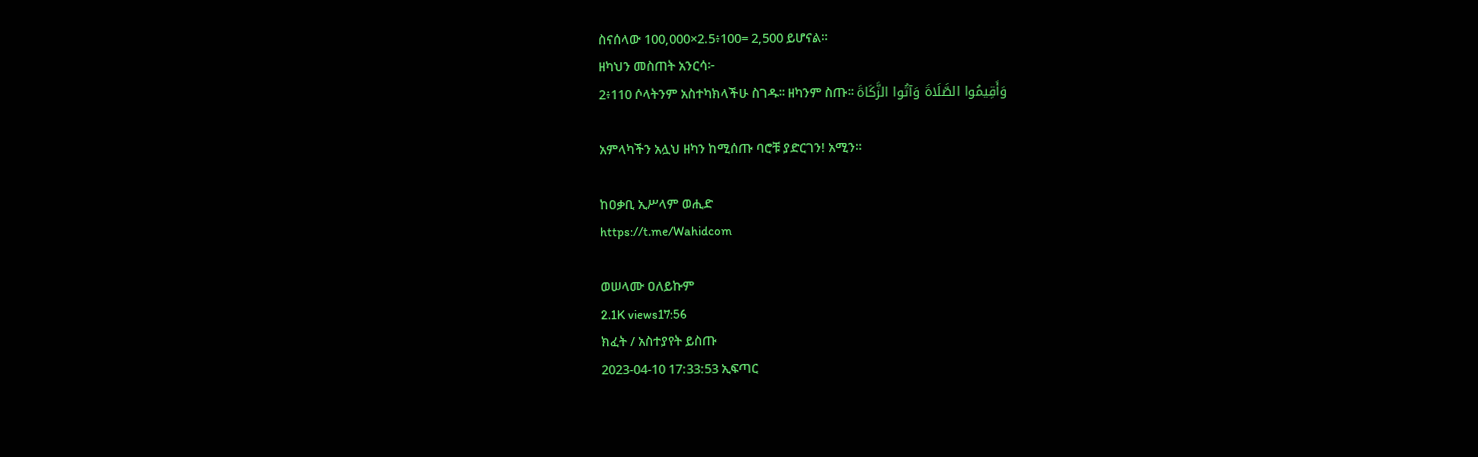ስናሰላው 100,000×2.5፥100= 2,500 ይሆናል።
ዘካህን መስጠት አንርሳ፦
2፥110 ሶላትንም አስተካክላችሁ ስገዱ፡፡ ዘካንም ስጡ፡፡ وَأَقِيمُوا الصَّلَاةَ وَآتُوا الزَّكَاةَ

አምላካችን አሏህ ዘካን ከሚሰጡ ባሮቹ ያድርገን! አሚን።

ከዐቃቢ ኢሥላም ወሒድ
https://t.me/Wahidcom

ወሠላሙ ዐለይኩም
2.1K views17:56
ክፈት / አስተያየት ይስጡ
2023-04-10 17:33:53 ኢፍጣር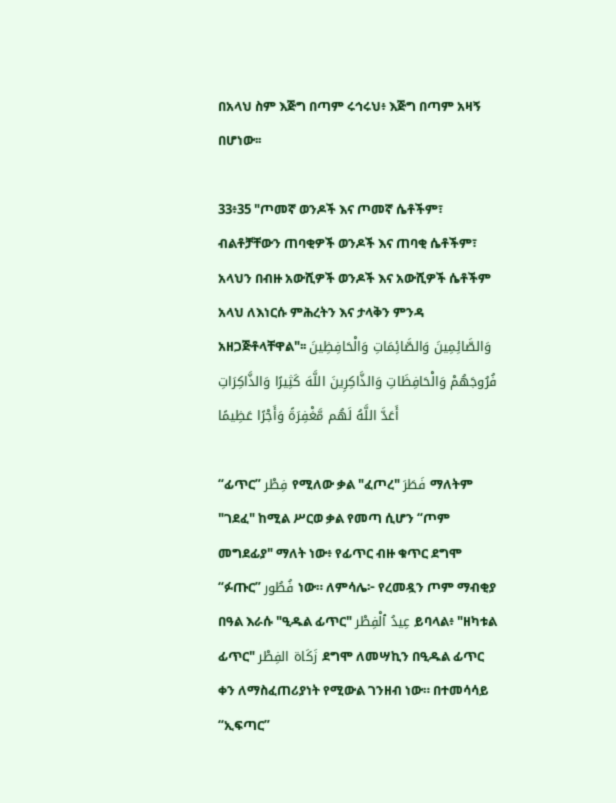በአላህ ስም እጅግ በጣም ሩኅሩህ፥ እጅግ በጣም አዛኝ በሆነው፡፡

33፥35 "ጦመኛ ወንዶች እና ጦመኛ ሴቶችም፣ ብልቶቻቸውን ጠባቂዎች ወንዶች እና ጠባቂ ሴቶችም፣ አላህን በብዙ አውሺዎች ወንዶች እና አውሺዎች ሴቶችም አላህ ለእነርሱ ምሕረትን እና ታላቅን ምንዳ አዘጋጅቶላቸዋል"፡፡ وَالصَّائِمِينَ وَالصَّائِمَاتِ وَالْحَافِظِينَ فُرُوجَهُمْ وَالْحَافِظَاتِ وَالذَّاكِرِينَ اللَّهَ كَثِيرًا وَالذَّاكِرَاتِ أَعَدَّ اللَّهُ لَهُم مَّغْفِرَةً وَأَجْرًا عَظِيمًا

“ፊጥር” فِطْر የሚለው ቃል "ፈጦረ" فَطَرَ ማለትም "ገደፈ" ከሚል ሥርወ ቃል የመጣ ሲሆን “ጦም መግደፊያ" ማለት ነው፥ የፊጥር ብዙ ቁጥር ደግሞ “ፉጡር” فُطُور ነው። ለምሳሌ፦ የረመዷን ጦም ማብቂያ በዓል እራሱ "ዒዱል ፊጥር" عِيدُ ٱلْفِطْر ይባላል፥ "ዘካቱል ፊጥር" زَكَاة الفِطْر ደግሞ ለመሣኪን በዒዱል ፊጥር ቀን ለማስፈጠሪያነት የሚውል ገንዘብ ነው። በተመሳሳይ “ኢፍጣር”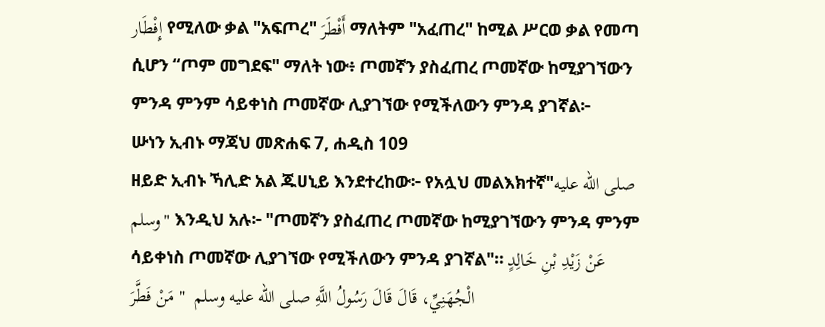إِفْطَار የሚለው ቃል "አፍጦረ" أَفْطَرَ ማለትም "አፈጠረ" ከሚል ሥርወ ቃል የመጣ ሲሆን “ጦም መግደፍ" ማለት ነው፥ ጦመኛን ያስፈጠረ ጦመኛው ከሚያገኘውን ምንዳ ምንም ሳይቀነስ ጦመኛው ሊያገኘው የሚችለውን ምንዳ ያገኛል፦
ሡነን ኢብኑ ማጃህ መጽሐፍ 7, ሐዲስ 109
ዘይድ ኢብኑ ኻሊድ አል ጁሀኒይ እንደተረከው፦ የአሏህ መልእክተኛ"صلى الله عليه وسلم" እንዲህ አሉ፦ "ጦመኛን ያስፈጠረ ጦመኛው ከሚያገኘውን ምንዳ ምንም ሳይቀነስ ጦመኛው ሊያገኘው የሚችለውን ምንዳ ያገኛል"። عَنْ زَيْدِ بْنِ خَالِدٍ الْجُهَنِيِّ، قَالَ قَالَ رَسُولُ اللَّهِ صلى الله عليه وسلم  " مَنْ فَطَّرَ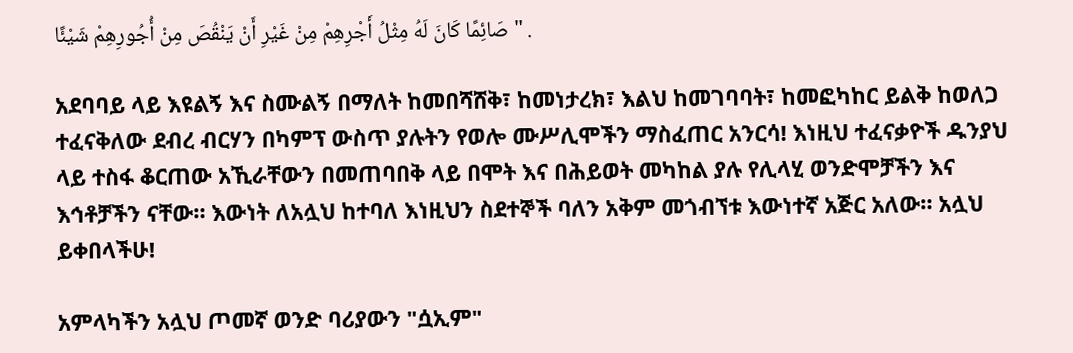صَائِمًا كَانَ لَهُ مِثْلُ أَجْرِهِمْ مِنْ غَيْرِ أَنْ يَنْقُصَ مِنْ أُجُورِهِمْ شَيْئًا " .

አደባባይ ላይ እዩልኝ እና ስሙልኝ በማለት ከመበሻሸቅ፣ ከመነታረክ፣ እልህ ከመገባባት፣ ከመፎካከር ይልቅ ከወለጋ ተፈናቅለው ደብረ ብርሃን በካምፕ ውስጥ ያሉትን የወሎ ሙሥሊሞችን ማስፈጠር አንርሳ! እነዚህ ተፈናቃዮች ዱንያህ ላይ ተስፋ ቆርጠው አኺራቸውን በመጠባበቅ ላይ በሞት እና በሕይወት መካከል ያሉ የሊላሂ ወንድሞቻችን እና እኅቶቻችን ናቸው። እውነት ለአሏህ ከተባለ እነዚህን ስደተኞች ባለን አቅም መጎብኘቱ እውነተኛ አጅር አለው። አሏህ ይቀበላችሁ!

አምላካችን አሏህ ጦመኛ ወንድ ባሪያውን "ሷኢም"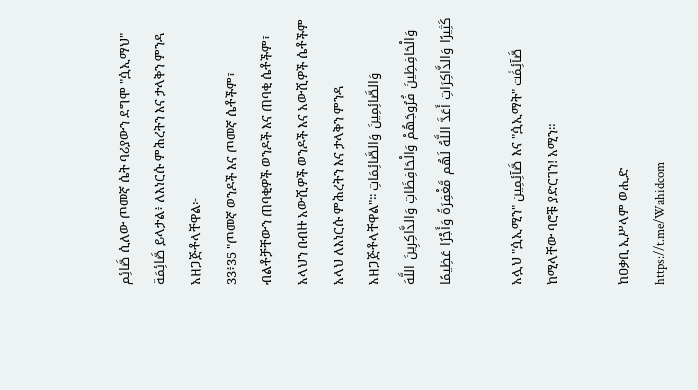صَّائِم ሲለው ጦመኛ ሴት ባሪያውን ደግሞ "ሷኢማህ" صَّائِمَة ይላታል፥ ለእነርሱ ምሕረትን እና ታላቅን ምንዳ አዘጋጅቶላቸዋል፦
33፥35 "ጦመኛ ወንዶች እና ጦመኛ ሴቶችም፣ ብልቶቻቸውን ጠባቂዎች ወንዶች እና ጠባቂ ሴቶችም፣ አላህን በብዙ አውሺዎች ወንዶች እና አውሺዎች ሴቶችም አላህ ለእነርሱ ምሕረትን እና ታላቅን ምንዳ አዘጋጅቶላቸዋል"፡፡ وَالصَّائِمِينَ وَالصَّائِمَاتِ وَالْحَافِظِينَ فُرُوجَهُمْ وَالْحَافِظَاتِ وَالذَّاكِرِينَ اللَّهَ كَثِيرًا وَالذَّاكِرَاتِ أَعَدَّ اللَّهُ لَهُم مَّغْفِرَةً وَأَجْرًا عَظِيمًا

አሏህ "ሷኢሚን" صَّآئِمِين እና "ሷኢማት" صَّآئِمَٰت ከሚላቸው ባሮቹ ያድርገን! አሚን።

ከዐቃቢ ኢሥላም ወሒድ
https://t.me/Wahidcom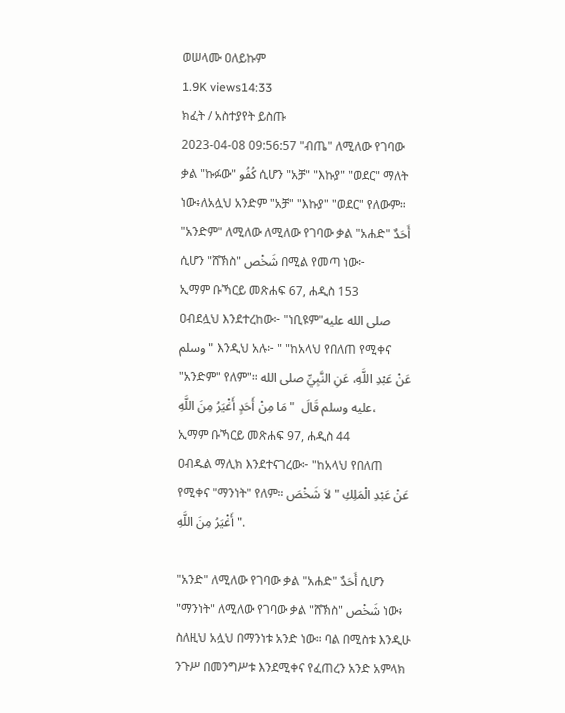ወሠላሙ ዐለይኩም
1.9K views14:33
ክፈት / አስተያየት ይስጡ
2023-04-08 09:56:57 "ብጤ" ለሚለው የገባው ቃል "ኩፉው" كُفُو ሲሆን "አቻ" "እኩያ" "ወደር" ማለት ነው፥ለአሏህ አንድም "አቻ" "እኩያ" "ወደር" የለውም። "አንድም" ለሚለው ለሚለው የገባው ቃል "አሐድ" أَحَدٌ ሲሆን "ሸኽስ" شَخْص በሚል የመጣ ነው፦
ኢማም ቡኻርይ መጽሐፍ 67, ሐዲስ 153
ዐብደሏህ እንደተረከው፦ "ነቢዩም"صلى الله عليه وسلم" እንዲህ አሉ፦ " "ከአላህ የበለጠ የሚቀና "አንድም" የለም"። عَنْ عَبْدِ اللَّهِ، عَنِ النَّبِيِّ صلى الله عليه وسلم قَالَ  " مَا مِنْ أَحَدٍ أَغْيَرُ مِنَ اللَّهِ،
ኢማም ቡኻርይ መጽሐፍ 97, ሐዲስ 44
ዐብዱል ማሊክ እንደተናገረው፦ "ከአላህ የበለጠ የሚቀና "ማንነት" የለም። عَنْ عَبْدِ الْمَلِكِ " لاَ شَخْصَ أَغْيَرُ مِنَ اللَّهِ ".

"አንድ" ለሚለው የገባው ቃል "አሐድ" أَحَدٌ ሲሆን "ማንነት" ለሚለው የገባው ቃል "ሸኽስ" شَخْص ነው፥ ስለዚህ አሏህ በማንነቱ አንድ ነው። ባል በሚስቱ እንዲሁ ንጉሥ በመንግሥቱ እንደሚቀና የፈጠረን አንድ አምላክ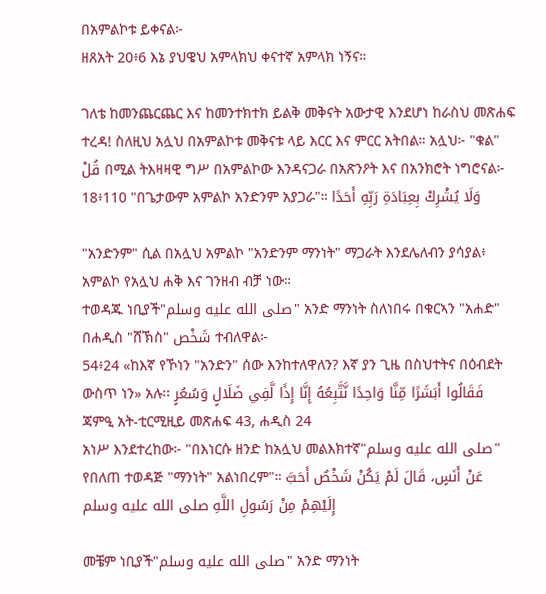በአምልኮቱ ይቀናል፦
ዘጸአት 20፥6 እኔ ያህዌህ አምላክህ ቀናተኛ አምላክ ነኝና።

ገለቴ ከመንጨርጨር እና ከመንተክተክ ይልቅ መቅናት አውታዊ እንደሆነ ከራስህ መጽሐፍ ተረዳ! ስለዚህ አሏህ በአምልኮቱ መቅናቱ ላይ እርር እና ምርር አትበል። አሏህ፦ "ቁል" قُلْ በሚል ትእዛዛዊ ግሥ በአምልኮው እንዳናጋራ በአጽንዖት እና በአንክሮት ነግሮናል፦
18፥110 "በጌታውም አምልኮ አንድንም አያጋራ"። وَلَا يُشْرِكْ بِعِبَادَةِ رَبِّهِ أَحَدًا

"አንድንም" ሲል በአሏህ አምልኮ "አንድንም ማንነት" ማጋራት እንደሌለብን ያሳያል፥ አምልኮ የአሏህ ሐቅ እና ገንዘብ ብቻ ነው።
ተወዳጁ ነቢያች"صلى الله عليه وسلم" አንድ ማንነት ስለነበሩ በቁርኣን "አሐድ" በሐዲስ "ሸኽስ" شَخْص ተብለዋል፦
54፥24 «ከእኛ የኾነን "አንድን" ሰው እንከተለዋለን? እኛ ያን ጊዜ በስህተትና በዕብደት ውስጥ ነን» አሉ፡፡ فَقَالُوا أَبَشَرًا مِّنَّا وَاحِدًا نَّتَّبِعُهُ إِنَّا إِذًا لَّفِي ضَلَالٍ وَسُعُرٍ
ጃምዒ አት-ቲርሚዚይ መጽሐፍ 43, ሐዲስ 24
አነሥ እንደተረከው፦ "በእነርሱ ዘንድ ከአሏህ መልእክተኛ"صلى الله عليه وسلم" የበለጠ ተወዳጅ "ማንነት" አልነበረም"። عَنْ أَنَسٍ، قَالَ لَمْ يَكُنْ شَخْصٌ أَحَبَّ إِلَيْهِمْ مِنْ رَسُولِ اللَّهِ صلى الله عليه وسلم

መቼም ነቢያች"صلى الله عليه وسلم" አንድ ማንነት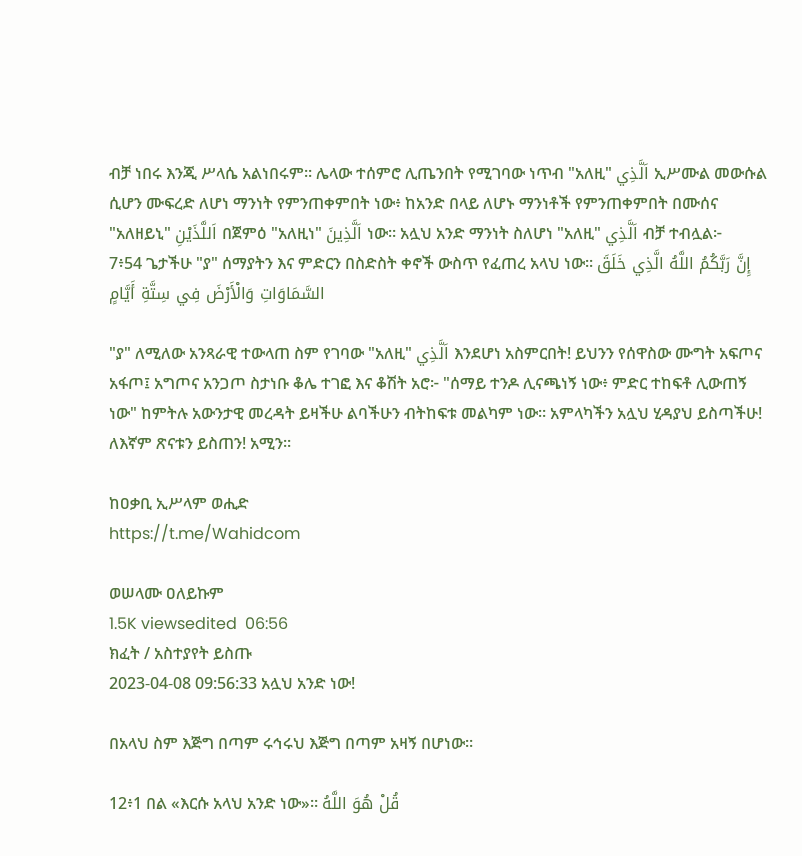ብቻ ነበሩ እንጂ ሥላሴ አልነበሩም። ሌላው ተሰምሮ ሊጤንበት የሚገባው ነጥብ "አለዚ" اَلَّذِي ኢሥሙል መውሱል ሲሆን ሙፍረድ ለሆነ ማንነት የምንጠቀምበት ነው፥ ከአንድ በላይ ለሆኑ ማንነቶች የምንጠቀምበት በሙሰና "አለዘይኒ" اَللَّذَيْنِ በጀምዕ "አለዚነ" اَلَّذِينَ ነው። አሏህ አንድ ማንነት ስለሆነ "አለዚ" اَلَّذِي ብቻ ተብሏል፦
7፥54 ጌታችሁ "ያ" ሰማያትን እና ምድርን በስድስት ቀኖች ውስጥ የፈጠረ አላህ ነው፡፡ إِنَّ رَبَّكُمُ اللَّهُ الَّذِي خَلَقَ السَّمَاوَاتِ وَالْأَرْضَ فِي سِتَّةِ أَيَّامٍ

"ያ" ለሚለው አንጻራዊ ተውላጠ ስም የገባው "አለዚ" اَلَّذِي እንደሆነ አስምርበት! ይህንን የሰዋስው ሙግት አፍጦና አፋጦ፤ አግጦና አንጋጦ ስታነቡ ቆሌ ተገፎ እና ቆሽት አሮ፦ "ሰማይ ተንዶ ሊናጫነኝ ነው፥ ምድር ተከፍቶ ሊውጠኝ ነው" ከምትሉ አውንታዊ መረዳት ይዛችሁ ልባችሁን ብትከፍቱ መልካም ነው። አምላካችን አሏህ ሂዳያህ ይስጣችሁ! ለእኛም ጽናቱን ይስጠን! አሚን።

ከዐቃቢ ኢሥላም ወሒድ
https://t.me/Wahidcom

ወሠላሙ ዐለይኩም
1.5K viewsedited  06:56
ክፈት / አስተያየት ይስጡ
2023-04-08 09:56:33 አሏህ አንድ ነው!

በአላህ ስም እጅግ በጣም ሩኅሩህ እጅግ በጣም አዛኝ በሆነው።

12፥1 በል «እርሱ አላህ አንድ ነው»። قُلْ هُوَ اللَّهُ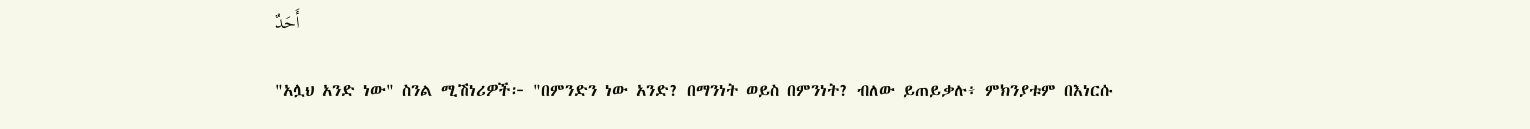أَحَدٌ

"አሏህ አንድ ነው" ስንል ሚሽነሪዎች፦ "በምንድን ነው አንድ? በማንነት ወይስ በምንነት? ብለው ይጠይቃሉ፥ ምክንያቱም በእነርሱ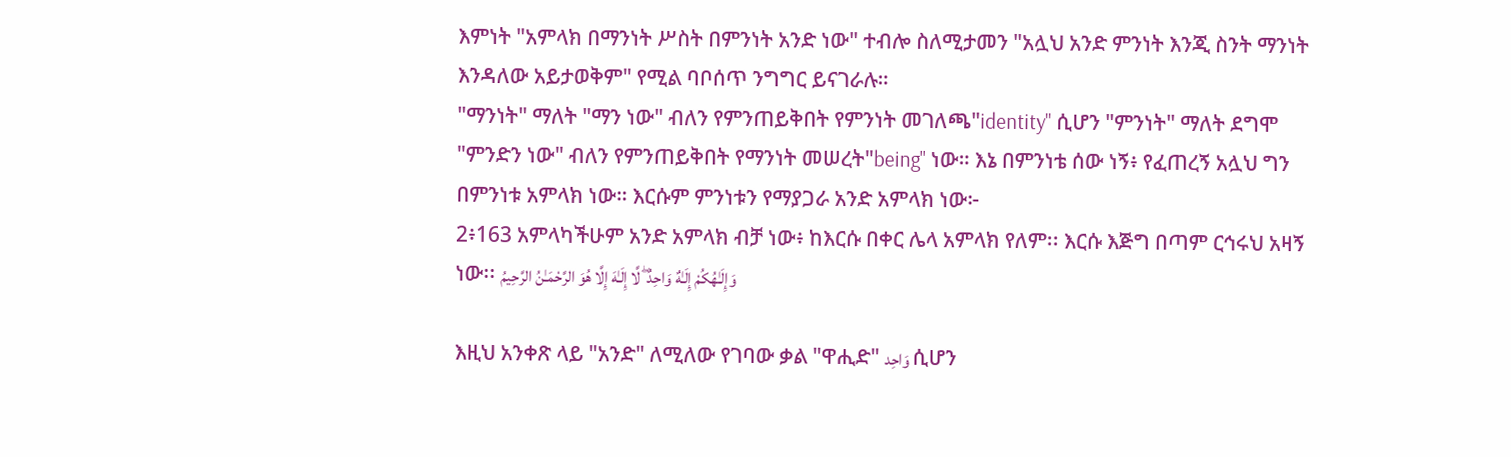እምነት "አምላክ በማንነት ሥስት በምንነት አንድ ነው" ተብሎ ስለሚታመን "አሏህ አንድ ምንነት እንጂ ስንት ማንነት እንዳለው አይታወቅም" የሚል ባቦሰጥ ንግግር ይናገራሉ።
"ማንነት" ማለት "ማን ነው" ብለን የምንጠይቅበት የምንነት መገለጫ"identity" ሲሆን "ምንነት" ማለት ደግሞ "ምንድን ነው" ብለን የምንጠይቅበት የማንነት መሠረት"being" ነው። እኔ በምንነቴ ሰው ነኝ፥ የፈጠረኝ አሏህ ግን በምንነቱ አምላክ ነው። እርሱም ምንነቱን የማያጋራ አንድ አምላክ ነው፦
2፥163 አምላካችሁም አንድ አምላክ ብቻ ነው፥ ከእርሱ በቀር ሌላ አምላክ የለም፡፡ እርሱ እጅግ በጣም ርኅሩህ አዛኝ ነው፡፡ وَإِلَـٰهُكُمْ إِلَـٰهٌ وَاحِدٌ ۖ لَّا إِلَـٰهَ إِلَّا هُوَ الرَّحْمَـٰنُ الرَّحِيمُ

እዚህ አንቀጽ ላይ "አንድ" ለሚለው የገባው ቃል "ዋሒድ" وَاحِد ሲሆን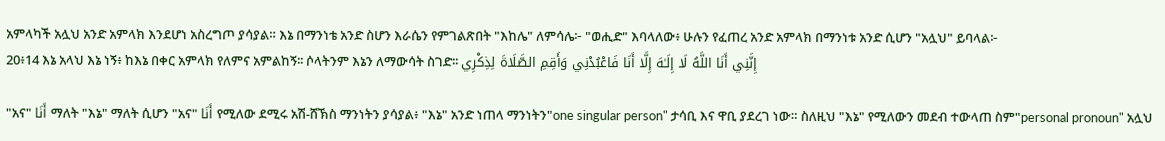አምላካች አሏህ አንድ አምላክ እንደሆነ አስረግጦ ያሳያል። እኔ በማንነቴ አንድ ስሆን እራሴን የምገልጽበት "እከሌ" ለምሳሌ፦ "ወሒድ" እባላለው፥ ሁሉን የፈጠረ አንድ አምላክ በማንነቱ አንድ ሲሆን "አሏህ" ይባላል፦
20፥14 እኔ አላህ እኔ ነኝ፥ ከእኔ በቀር አምላክ የለምና አምልከኝ፡፡ ሶላትንም እኔን ለማውሳት ስገድ፡፡ إِنَّنِي أَنَا اللَّهُ لَا إِلَـٰهَ إِلَّا أَنَا فَاعْبُدْنِي وَأَقِمِ الصَّلَاةَ لِذِكْرِي

"አና" أَنَا ማለት "እኔ" ማለት ሲሆን "አና" أَنَا የሚለው ደሚሩ አሽ-ሸኽስ ማንነትን ያሳያል፥ "እኔ" አንድ ነጠላ ማንነትን"one singular person" ታሳቢ እና ዋቢ ያደረገ ነው። ስለዚህ "እኔ" የሚለውን መደብ ተውላጠ ስም"personal pronoun" አሏህ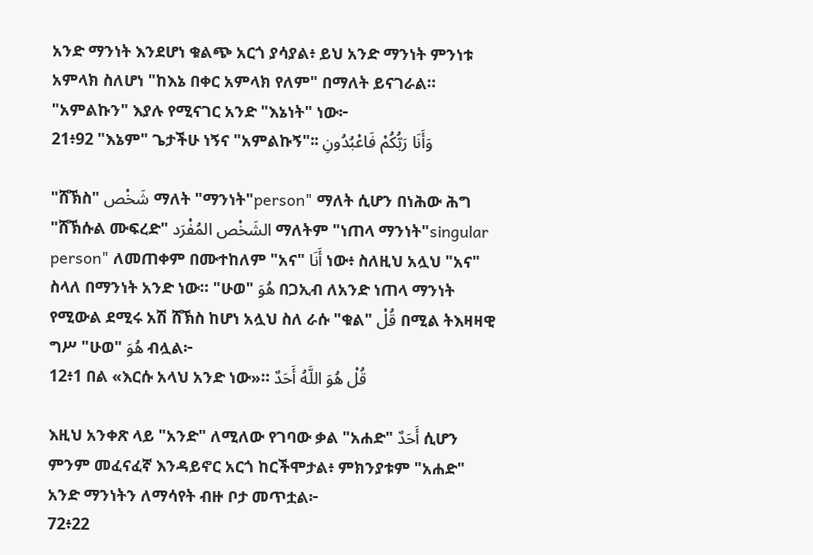አንድ ማንነት እንደሆነ ቁልጭ አርጎ ያሳያል፥ ይህ አንድ ማንነት ምንነቱ አምላክ ስለሆነ "ከእኔ በቀር አምላክ የለም" በማለት ይናገራል። "አምልኩን" እያሉ የሚናገር አንድ "እኔነት" ነው፦
21፥92 "እኔም" ጌታችሁ ነኝና "አምልኩኝ"፡፡ وَأَنَا رَبُّكُمْ فَاعْبُدُونِ

"ሸኽስ" شَخْص ማለት "ማንነት"person" ማለት ሲሆን በነሕው ሕግ "ሸኽሱል ሙፍረድ" الشَخْص المُفْرَد ማለትም "ነጠላ ማንነት"singular person" ለመጠቀም በሙተከለም "አና" أَنَا ነው፥ ስለዚህ አሏህ "አና" ስላለ በማንነት አንድ ነው። "ሁወ" هُوَ በጋኢብ ለአንድ ነጠላ ማንነት የሚውል ደሚሩ አሽ ሸኽስ ከሆነ አሏህ ስለ ራሱ "ቁል" قُلْ በሚል ትእዛዛዊ ግሥ "ሁወ" هُوَ ብሏል፦
12፥1 በል «እርሱ አላህ አንድ ነው»። قُلْ هُوَ اللَّهُ أَحَدٌ

እዚህ አንቀጽ ላይ "አንድ" ለሚለው የገባው ቃል "አሐድ" أَحَدٌ ሲሆን ምንም መፈናፈኛ እንዳይኖር አርጎ ከርችሞታል፥ ምክንያቱም "አሐድ" አንድ ማንነትን ለማሳየት ብዙ ቦታ መጥቷል፦
72፥22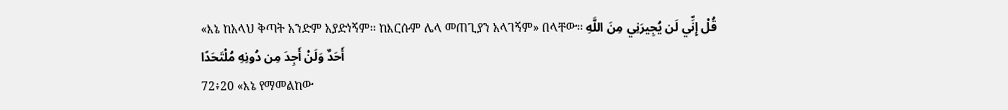«እኔ ከአላህ ቅጣት አንድም አያድነኝም፡፡ ከእርሱም ሌላ መጠጊያን አላገኝም» በላቸው፡፡ قُلْ إِنِّي لَن يُجِيرَنِي مِنَ اللَّهِ أَحَدٌ وَلَنْ أَجِدَ مِن دُونِهِ مُلْتَحَدًا
72፥20 «እኔ የማመልከው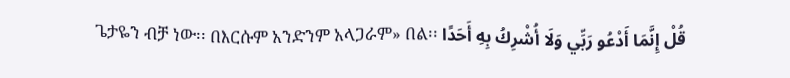ጌታዬን ብቻ ነው፡፡ በእርሱም አንድንም አላጋራም» በል፡፡ قُلْ إِنَّمَا أَدْعُو رَبِّي وَلَا أُشْرِكُ بِهِ أَحَدًا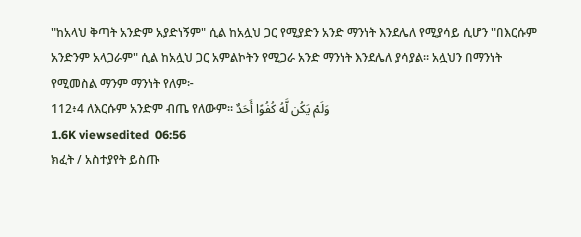"ከአላህ ቅጣት አንድም አያድነኝም" ሲል ከአሏህ ጋር የሚያድን አንድ ማንነት እንደሌለ የሚያሳይ ሲሆን "በእርሱም አንድንም አላጋራም" ሲል ከአሏህ ጋር አምልኮትን የሚጋራ አንድ ማንነት እንደሌለ ያሳያል። አሏህን በማንነት የሚመስል ማንም ማንነት የለም፦
112፥4 ለእርሱም አንድም ብጤ የለውም፡፡ وَلَمْ يَكُن لَّهُ كُفُوًا أَحَدٌ
1.6K viewsedited  06:56
ክፈት / አስተያየት ይስጡ